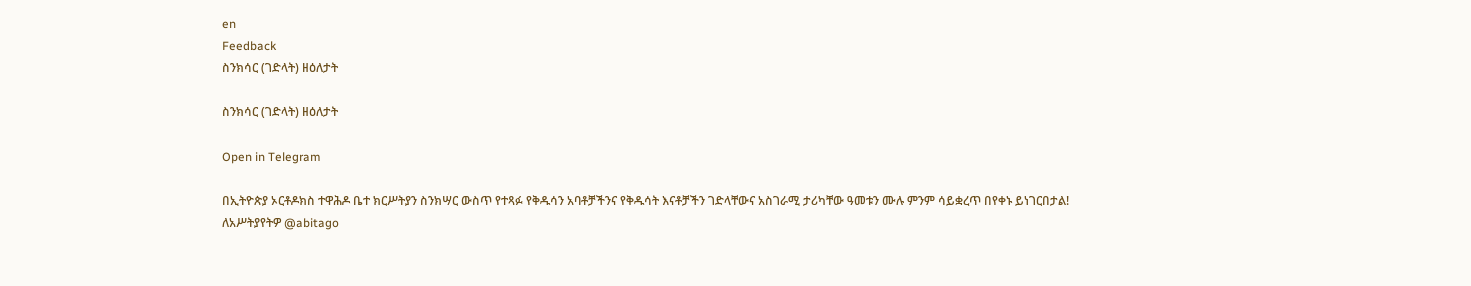en
Feedback
ስንክሳር (ገድላት) ዘዕለታት

ስንክሳር (ገድላት) ዘዕለታት

Open in Telegram

በኢትዮጵያ ኦርቶዶክስ ተዋሕዶ ቤተ ክርሥትያን ስንክሣር ውስጥ የተጻፉ የቅዱሳን አባቶቻችንና የቅዱሳት እናቶቻችን ገድላቸውና አስገራሚ ታሪካቸው ዓመቱን ሙሉ ምንም ሳይቋረጥ በየቀኑ ይነገርበታል! ለአሥትያየትዎ @abitago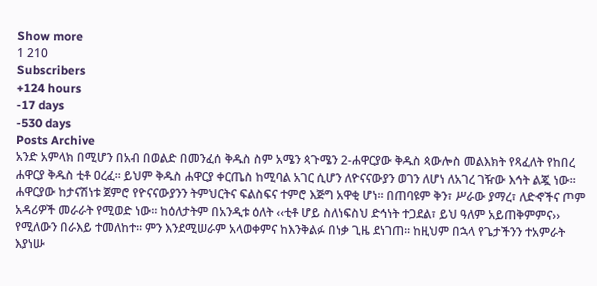Show more
1 210
Subscribers
+124 hours
-17 days
-530 days
Posts Archive
አንድ አምላክ በሚሆን በአብ በወልድ በመንፈሰ ቅዱስ ስም አሜን ጳጉሜን 2-ሐዋርያው ቅዱስ ጳውሎስ መልእክት የጻፈለት የከበረ ሐዋርያ ቅዱስ ቲቶ ዐረፈ፡፡ ይህም ቅዱስ ሐዋርያ ቀርጤስ ከሚባል አገር ሲሆን ለዮናናውያን ወገን ለሆነ ለአገረ ገዥው እኅት ልጇ ነው፡፡ ሐዋርያው ከታናሽነቱ ጀምሮ የዮናናውያንን ትምህርትና ፍልስፍና ተምሮ እጅግ አዋቂ ሆነ፡፡ በጠባዩም ቅን፣ ሥራው ያማረ፣ ለድኆችና ጦም አዳሪዎች መራራት የሚወድ ነው፡፡ ከዕለታትም በአንዲቱ ዕለት ‹‹ቲቶ ሆይ ስለነፍስህ ድኅነት ተጋደል፣ ይህ ዓለም አይጠቅምምና›› የሚለውን በራእይ ተመለከተ፡፡ ምን እንደሚሠራም አላወቀምና ከእንቅልፉ በነቃ ጊዜ ደነገጠ፡፡ ከዚህም በኋላ የጌታችንን ተአምራት እያነሡ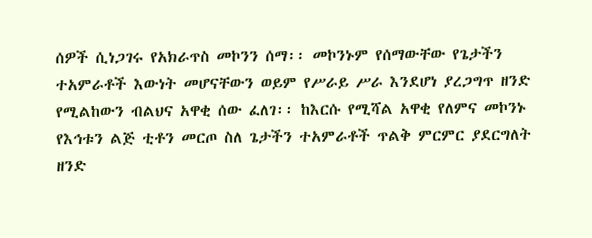ሰዎች ሲነጋገሩ የአክራጥስ መኮንን ሰማ፡፡ መኮንኑም የሰማውቸው የጌታችን ተአምራቶች እውነት መሆናቸውን ወይም የሥራይ ሥራ እንደሆነ ያረጋግጥ ዘንድ የሚልከውን ብልህና አዋቂ ሰው ፈለገ፡፡ ከእርሱ የሚሻል አዋቂ የለምና መኮንኑ የእኅቱን ልጅ ቲቶን መርጦ ስለ ጌታችን ተአምራቶች ጥልቅ ምርምር ያደርግለት ዘንድ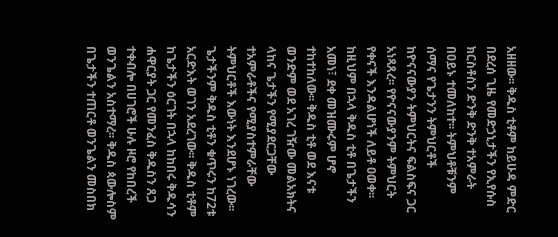አዘዘው፡፡ ቅዱስ ቲቶም ከይሁዳ ምድር በደረሰ ጊዜ የመድኃኒታችን የኢየሱስ ክርስቶስን ድንቅ ድንቅ ተአምራት በዐይኑ ተመለከተ፡፡ ትምህቶቹንም ሰማና የጌታንን ትምህርቶች ከዮናናውያን ትምህርትና ፍልስፍና ጋር አነጻጸረ፡፡ የዮናናውያንም ትምህርት የቀናች እንዳልሆነች ለይቶ ዐወቀ፡፡ ከዚህም በኋላ ቅዱስ ቲቶ በጌታችን አመነ፣ ደቀ መዝሙሩም ሆኖ ተከተከለው፡፡ ቅዱስ ቲቶ ወደ እናቱ ወንድም ወደ አገረ ገዥው መልአክትና ላከና ጌታችን የሚያደርጋቸው ተአምራቶችና የሚያስተምራቸው ትምህርቶች እውነት እንደሆኑ ነገረው፡፡ ጌታችንም ቅዱስ ቲቶን ቁጥሩን ከ72ቱ አርድእት ወገን አደረገው፡፡ ቅዱስ ቲቶም ከጌታችን ዕርገት በኋላ ከከበሩ ቅዱሳን ሐዋርያት ጋር የመንፈስ ቅዱስን ጸጋ ተቀብሎ በሀገሮች ሁሉ ዞሮ የከበረች ወንጌልን አስተማረ፡፡ ቅዱስ ጳውሎስም በጌታችን ተጠርቶ ወንጌልን መስበክ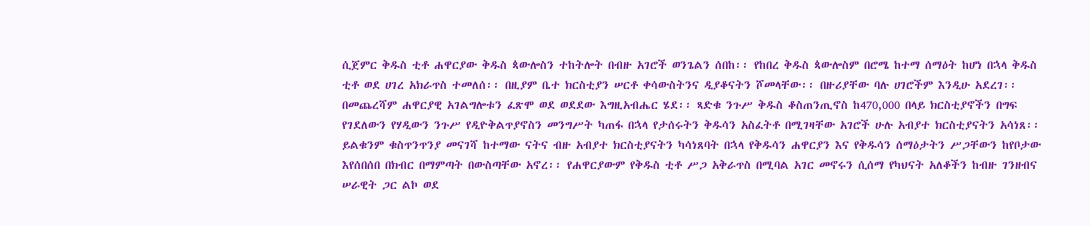ሲጀምር ቅዱስ ቲቶ ሐዋርያው ቅዱስ ጳውሎስን ተከትሎት በብዙ አገሮች ወንጌልን ሰበከ፡፡ የከበረ ቅዱስ ጳውሎስም በሮሜ ከተማ ሰማዕት ከሆነ በኋላ ቅዱስ ቲቶ ወደ ሀገረ አክራጥስ ተመለሰ፡፡ በዚያም ቤተ ክርስቲያን ሠርቶ ቀሳውስትንና ዲያቆናትን ሾመላቸው፡፡ በዙሪያቸው ባሉ ሀገሮችም እንዲሁ አደረገ፡፡ በመጨረሻም ሐዋርያዊ አገልግሎቱን ፈጽሞ ወደ ወደደው እግዚአብሔር ሄደ፡፡ ጻድቁ ንጉሥ ቅዱስ ቆስጠንጢኖስ ከ470,000 በላይ ክርስቲያኖችን በግፍ የገደለውን የሃዲውን ንጉሥ የዲዮቅልጥያኖስን መንግሥት ካጠፋ በኋላ የታሰሩትን ቅዱሳን አስፈትቶ በሚገዛቸው አገሮች ሁሉ አብያተ ክርስቲያናትን አሳነጸ፡፡ ይልቁንም ቁስጥንጥንያ መናገሻ ከተማው ናትና ብዙ አብያተ ክርስቲያናትን ካሳነጸባት በኋላ የቅዱሳን ሐዋርያን እና የቅዱሳን ሰማዕታትን ሥጋቸውን ከየቦታው እየሰበሰበ በክብር በማምጣት በውስጣቸው አኖረ፡፡ የሐዋርያውም የቅዱስ ቲቶ ሥጋ አቅራጥስ በሚባል አገር መኖሩን ሲሰማ የካህናት አለቆችን ከብዙ ገንዘብና ሠራዊት ጋር ልኮ ወደ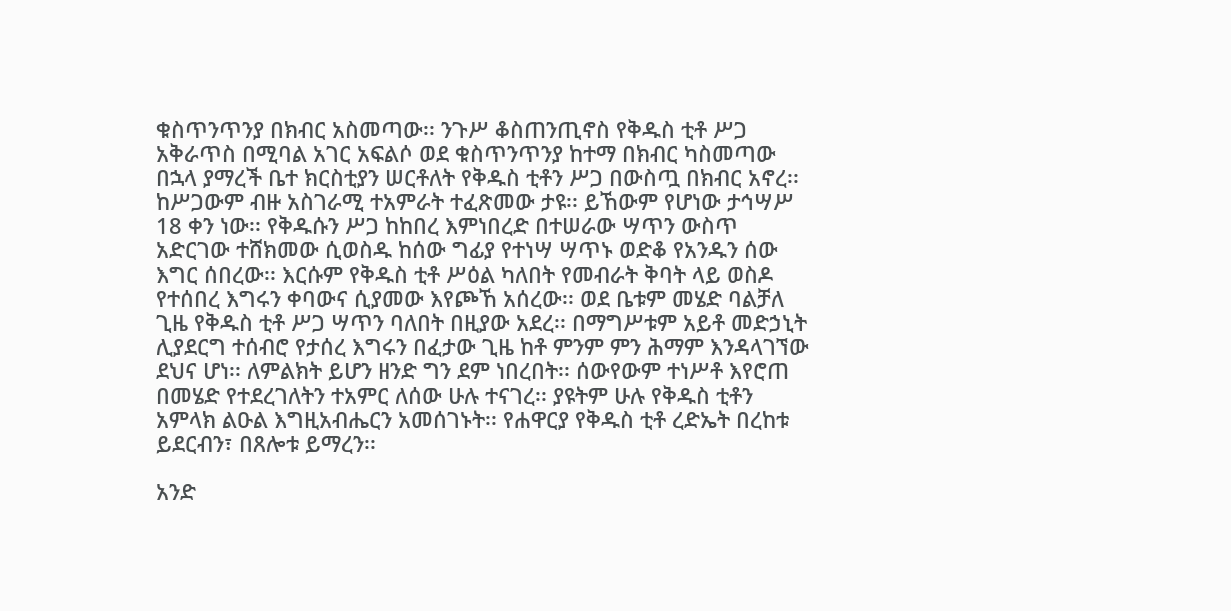ቁስጥንጥንያ በክብር አስመጣው፡፡ ንጉሥ ቆስጠንጢኖስ የቅዱስ ቲቶ ሥጋ አቅራጥስ በሚባል አገር አፍልሶ ወደ ቁስጥንጥንያ ከተማ በክብር ካስመጣው በኋላ ያማረች ቤተ ክርስቲያን ሠርቶለት የቅዱስ ቲቶን ሥጋ በውስጧ በክብር አኖረ፡፡ ከሥጋውም ብዙ አስገራሚ ተአምራት ተፈጽመው ታዩ፡፡ ይኸውም የሆነው ታኅሣሥ 18 ቀን ነው፡፡ የቅዱሱን ሥጋ ከከበረ እምነበረድ በተሠራው ሣጥን ውስጥ አድርገው ተሸክመው ሲወስዱ ከሰው ግፊያ የተነሣ ሣጥኑ ወድቆ የአንዱን ሰው እግር ሰበረው፡፡ እርሱም የቅዱስ ቲቶ ሥዕል ካለበት የመብራት ቅባት ላይ ወስዶ የተሰበረ እግሩን ቀባውና ሲያመው እየጮኸ አሰረው፡፡ ወደ ቤቱም መሄድ ባልቻለ ጊዜ የቅዱስ ቲቶ ሥጋ ሣጥን ባለበት በዚያው አደረ፡፡ በማግሥቱም አይቶ መድኃኒት ሊያደርግ ተሰብሮ የታሰረ እግሩን በፈታው ጊዜ ከቶ ምንም ምን ሕማም እንዳላገኘው ደህና ሆነ፡፡ ለምልክት ይሆን ዘንድ ግን ደም ነበረበት፡፡ ሰውየውም ተነሥቶ እየሮጠ በመሄድ የተደረገለትን ተአምር ለሰው ሁሉ ተናገረ፡፡ ያዩትም ሁሉ የቅዱስ ቲቶን አምላክ ልዑል እግዚአብሔርን አመሰገኑት፡፡ የሐዋርያ የቅዱስ ቲቶ ረድኤት በረከቱ ይደርብን፣ በጸሎቱ ይማረን፡፡

አንድ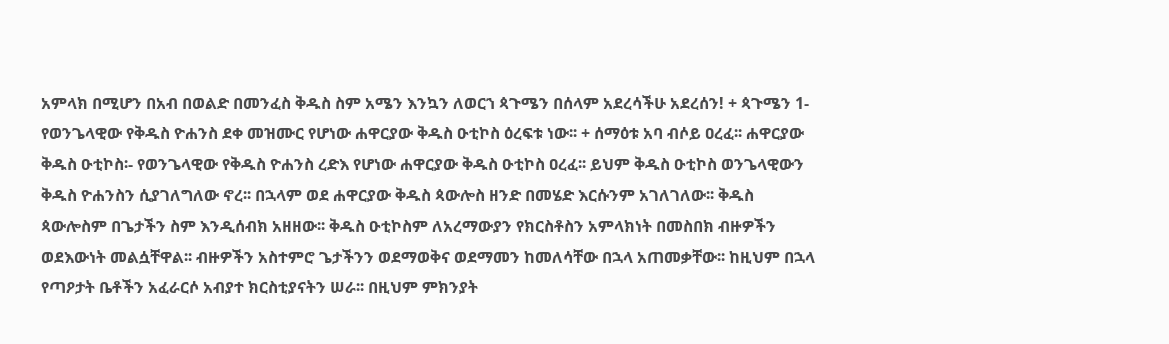አምላክ በሚሆን በአብ በወልድ በመንፈስ ቅዱስ ስም አሜን እንኳን ለወርኀ ጳጉሜን በሰላም አደረሳችሁ አደረሰን! + ጳጉሜን 1-የወንጌላዊው የቅዱስ ዮሐንስ ደቀ መዝሙር የሆነው ሐዋርያው ቅዱስ ዑቲኮስ ዕረፍቱ ነው፡፡ + ሰማዕቱ አባ ብሶይ ዐረፈ፡፡ ሐዋርያው ቅዱስ ዑቲኮስ፡- የወንጌላዊው የቅዱስ ዮሐንስ ረድእ የሆነው ሐዋርያው ቅዱስ ዑቲኮስ ዐረፈ፡፡ ይህም ቅዱስ ዑቲኮስ ወንጌላዊውን ቅዱስ ዮሐንስን ሲያገለግለው ኖረ፡፡ በኋላም ወደ ሐዋርያው ቅዱስ ጳውሎስ ዘንድ በመሄድ እርሱንም አገለገለው፡፡ ቅዱስ ጳውሎስም በጌታችን ስም እንዲሰብክ አዘዘው፡፡ ቅዱስ ዑቲኮስም ለአረማውያን የክርስቶስን አምላክነት በመስበክ ብዙዎችን ወደእውነት መልሷቸዋል፡፡ ብዙዎችን አስተምሮ ጌታችንን ወደማወቅና ወደማመን ከመለሳቸው በኋላ አጠመቃቸው፡፡ ከዚህም በኋላ የጣዖታት ቤቶችን አፈራርሶ አብያተ ክርስቲያናትን ሠራ፡፡ በዚህም ምክንያት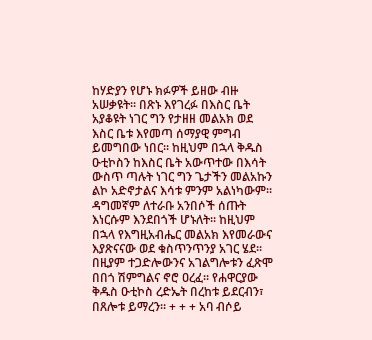ከሃድያን የሆኑ ክፉዎች ይዘው ብዙ አሠቃዩት፡፡ በጽኑ እየገረፉ በእስር ቤት አያቆዩት ነገር ግን የታዘዘ መልአክ ወደ እስር ቤቱ እየመጣ ሰማያዊ ምግብ ይመግበው ነበር፡፡ ከዚህም በኋላ ቅዱስ ዑቲኮስን ከእስር ቤት አውጥተው በእሳት ውስጥ ጣሉት ነገር ግን ጌታችን መልአኩን ልኮ አድኖታልና እሳቱ ምንም አልነካውም፡፡ ዳግመኛም ለተራቡ አንበሶች ሰጡት እነርሱም እንደበጎች ሆኑለት፡፡ ከዚህም በኋላ የእግዚአብሔር መልአክ እየመራውና እያጽናናው ወደ ቁስጥንጥንያ አገር ሄደ፡፡ በዚያም ተጋድሎውንና አገልግሎቱን ፈጽሞ በበጎ ሽምግልና ኖሮ ዐረፈ፡፡ የሐዋርያው ቅዱስ ዑቲኮስ ረድኤት በረከቱ ይደርብን፣ በጸሎቱ ይማረን፡፡ + + + አባ ብሶይ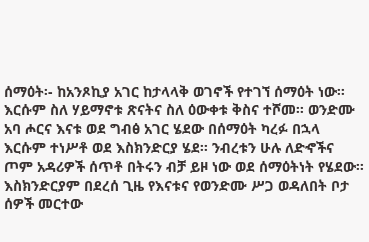ሰማዕት፡- ከአንጾኪያ አገር ከታላላቅ ወገኖች የተገኘ ሰማዕት ነው፡፡ እርሱም ስለ ሃይማኖቱ ጽናትና ስለ ዕውቀቱ ቅስና ተሾመ፡፡ ወንድሙ አባ ሖርና እናቱ ወደ ግብፅ አገር ሄደው በሰማዕት ካረፉ በኋላ እርሱም ተነሥቶ ወደ እስክንድርያ ሄደ፡፡ ንብረቱን ሁሉ ለድኆችና ጦም አዳሪዎች ሰጥቶ በትሩን ብቻ ይዞ ነው ወደ ሰማዕትነት የሄደው፡፡ እስክንድርያም በደረሰ ጊዜ የእናቱና የወንድሙ ሥጋ ወዳለበት ቦታ ሰዎች መርተው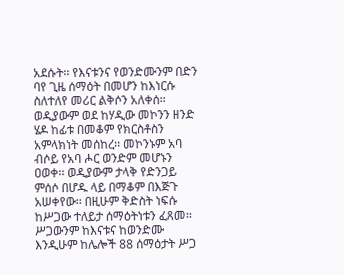አደሱት፡፡ የእናቱንና የወንድሙንም በድን ባየ ጊዜ ሰማዕት በመሆን ከእነርሱ ስለተለየ መሪር ልቅሶን አለቀሰ፡፡ ወዲያውም ወደ ከሃዲው መኮንን ዘንድ ሄዶ ከፊቱ በመቆም የክርስቶስን አምላክነት መሰከረ፡፡ መኮንኑም አባ ብሶይ የአባ ሖር ወንድም መሆኑን ዐወቀ፡፡ ወዲያውም ታላቅ የድንጋይ ምሰሶ በሆዱ ላይ በማቆም በእጅጉ አሠቀየው፡፡ በዚሁም ቅድስት ነፍሱ ከሥጋው ተለይታ ሰማዕትነቱን ፈጸመ፡፡ ሥጋውንም ከእናቱና ከወንድሙ እንዲሁም ከሌሎች 88 ሰማዕታት ሥጋ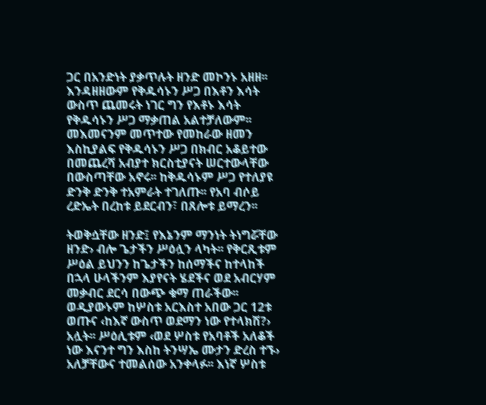ጋር በአንድነት ያቃጥሉት ዘንድ መኮንኑ አዘዘ፡፡ እንዳዘዘውም የቅዱሳኑን ሥጋ በእቶን እሳት ውስጥ ጨመሩት ነገር ግን የእቶኑ እሳት የቅዱሳኑን ሥጋ ማቃጠል አልተቻለውም፡፡ መእመናንም መጥተው የመከራው ዘመን እስኪያልፍ የቅዱሳኑን ሥጋ በክብር አቆይተው በመጨረሻ አብያተ ክርስቲያናት ሠርተውላቸው በውስጣቸው አኖሩ፡፡ ከቅዱሳኑም ሥጋ የተለያዩ ድንቅ ድንቅ ተአምራት ተገለጡ፡፡ የአባ ብሶይ ረድኤት በረከቱ ይደርብን፣ በጸሎቱ ይማረን፡፡

ትወቅሷቸው ዘንድ፤ የእኔንም ማንነት ትነግሯቸው ዘንድ› ብሎ ጌታችን ሥዕሏን ላካት፡፡ የቅርጺቱም ሥዕል ይህንን ከጌታችን ከሰማችና ከተላከች በኋላ ሁላችንም እያየናት ሄደችና ወደ አብርሃም መቃብር ደርሳ በውጭ ቁማ ጠራችው፡፡ ወዲያውኑም ከሦስቱ አርእስተ አበው ጋር 12ቱ ወጡና ‹ከእኛ ውስጥ ወደማን ነው የተላክሽ?› አሏት፡፡ ሥዕሊቱም ‹ወደ ሦስቱ የአባቶች አለቆች ነው እናንተ ግን እስከ ትንሣኤ ሙታን ድረስ ተኙ› አለቻቸውና ተመልሰው አንቀላፉ፡፡ እነኛ ሦስቱ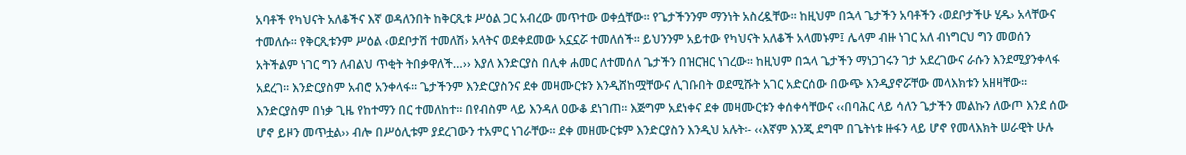አባቶች የካህናት አለቆችና እኛ ወዳለንበት ከቅርጺቱ ሥዕል ጋር አብረው መጥተው ወቀሷቸው፡፡ የጌታችንንም ማንነት አስረዷቸው፡፡ ከዚህም በኋላ ጌታችን አባቶችን ‹ወደቦታችሁ ሂዱ› አላቸውና ተመለሱ፡፡ የቅርጺቱንም ሥዕል ‹ወደቦታሽ ተመለሽ› አላትና ወደቀደመው አኗኗሯ ተመለሰች፡፡ ይህንንም አይተው የካህናት አለቆች አላመኑም፤ ሌላም ብዙ ነገር አለ ብነግርህ ግን መወሰን አትችልም ነገር ግን ለብልህ ጥቂት ትበቃዋለች…›› እያለ እንድርያስ በሊቀ ሐመር ለተመሰለ ጌታችን በዝርዝር ነገረው፡፡ ከዚህም በኋላ ጌታችን ማነጋገሩን ገታ አደረገውና ራሱን እንደሚያንቀላፋ አደረገ፡፡ እንድርያስም አብሮ አንቀላፋ፡፡ ጌታችንም እንድርያስንና ደቀ መዛሙርቱን እንዲሸከሟቸውና ሊገቡበት ወደሚሹት አገር አድርሰው በውጭ እንዲያኖሯቸው መላእክቱን አዘዛቸው፡፡ እንድርያስም በነቃ ጊዜ የከተማን በር ተመለከተ፡፡ በየብስም ላይ እንዳለ ዐውቆ ደነገጠ፡፡ እጅግም አደነቀና ደቀ መዛሙርቱን ቀሰቀሳቸውና ‹‹በባሕር ላይ ሳለን ጌታችን መልኩን ለውጦ እንደ ሰው ሆኖ ይዞን መጥቷል›› ብሎ በሥዕሊቱም ያደረገውን ተአምር ነገራቸው፡፡ ደቀ መዘሙርቱም እንድርያስን እንዲህ አሉት፡- ‹‹እኛም እንጂ ደግሞ በጌትነቱ ዙፋን ላይ ሆኖ የመላእክት ሠራዊት ሁሉ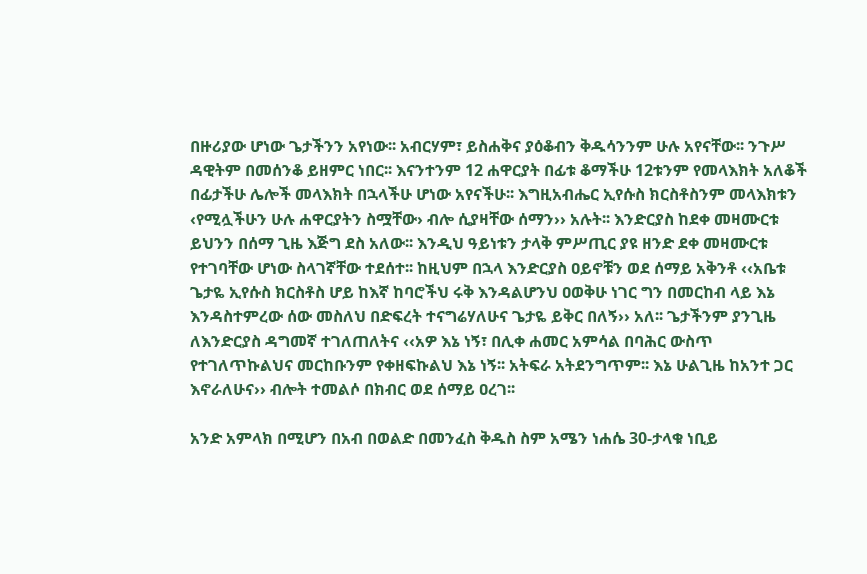በዙሪያው ሆነው ጌታችንን አየነው፡፡ አብርሃም፣ ይስሐቅና ያዕቆብን ቅዱሳንንም ሁሉ አየናቸው፡፡ ንጉሥ ዳዊትም በመሰንቆ ይዘምር ነበር፡፡ እናንተንም 12 ሐዋርያት በፊቱ ቆማችሁ 12ቱንም የመላእክት አለቆች በፊታችሁ ሌሎች መላእክት በኋላችሁ ሆነው አየናችሁ፡፡ እግዚአብሔር ኢየሱስ ክርስቶስንም መላእክቱን ‹የሚሏችሁን ሁሉ ሐዋርያትን ስሟቸው› ብሎ ሲያዛቸው ሰማን›› አሉት፡፡ እንድርያስ ከደቀ መዛሙርቱ ይህንን በሰማ ጊዜ እጅግ ደስ አለው፡፡ እንዲህ ዓይነቱን ታላቅ ምሥጢር ያዩ ዘንድ ደቀ መዛሙርቱ የተገባቸው ሆነው ስላገኛቸው ተደሰተ፡፡ ከዚህም በኋላ እንድርያስ ዐይኖቹን ወደ ሰማይ አቅንቶ ‹‹አቤቱ ጌታዬ ኢየሱስ ክርስቶስ ሆይ ከእኛ ከባሮችህ ሩቅ እንዳልሆንህ ዐወቅሁ ነገር ግን በመርከብ ላይ እኔ እንዳስተምረው ሰው መስለህ በድፍረት ተናግሬሃለሁና ጌታዬ ይቅር በለኝ›› አለ፡፡ ጌታችንም ያንጊዜ ለእንድርያስ ዳግመኛ ተገለጠለትና ‹‹አዎ እኔ ነኝ፣ በሊቀ ሐመር አምሳል በባሕር ውስጥ የተገለጥኩልህና መርከቡንም የቀዘፍኩልህ እኔ ነኝ፡፡ አትፍራ አትደንግጥም፡፡ እኔ ሁልጊዜ ከአንተ ጋር እኖራለሁና›› ብሎት ተመልሶ በክብር ወደ ሰማይ ዐረገ፡፡

አንድ አምላክ በሚሆን በአብ በወልድ በመንፈስ ቅዱስ ስም አሜን ነሐሴ 30-ታላቁ ነቢይ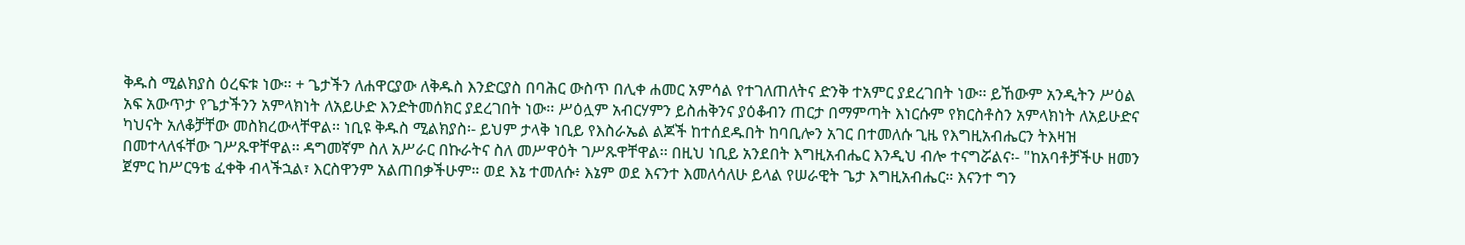ቅዱስ ሚልክያስ ዕረፍቱ ነው፡፡ + ጌታችን ለሐዋርያው ለቅዱስ እንድርያስ በባሕር ውስጥ በሊቀ ሐመር አምሳል የተገለጠለትና ድንቅ ተአምር ያደረገበት ነው፡፡ ይኸውም አንዲትን ሥዕል አፍ አውጥታ የጌታችንን አምላክነት ለአይሁድ እንድትመሰክር ያደረገበት ነው፡፡ ሥዕሏም አብርሃምን ይስሐቅንና ያዕቆብን ጠርታ በማምጣት እነርሱም የክርስቶስን አምላክነት ለአይሁድና ካህናት አለቆቻቸው መስክረውላቸዋል፡፡ ነቢዩ ቅዱስ ሚልክያስ፡- ይህም ታላቅ ነቢይ የእስራኤል ልጆች ከተሰደዱበት ከባቢሎን አገር በተመለሱ ጊዜ የእግዚአብሔርን ትእዛዝ በመተላለፋቸው ገሥጹዋቸዋል፡፡ ዳግመኛም ስለ አሥራር በኩራትና ስለ መሥዋዕት ገሥጹዋቸዋል፡፡ በዚህ ነቢይ አንደበት እግዚአብሔር እንዲህ ብሎ ተናግሯልና፡- "ከአባቶቻችሁ ዘመን ጀምር ከሥርዓቴ ፈቀቅ ብላችኋል፣ እርስዋንም አልጠበቃችሁም። ወደ እኔ ተመለሱ፥ እኔም ወደ እናንተ እመለሳለሁ ይላል የሠራዊት ጌታ እግዚአብሔር። እናንተ ግን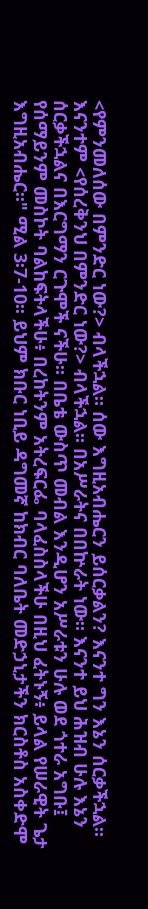<የምንመለሰው በምንድር ነው?> ብላችኋል። ሰው እግዚአብሔርን ይሰርቃልን? እናንተ ግን እኔን ሰርቃችኋል። እናንተም <የሰረቅንህ በምንድር ነው?> ብላችኋል። በአሥራትና በበኵራት ነው። እናንተ ይህ ሕዝብ ሁሉ እኔን ሰርቃችኋልና በእርግማን ርጉሞች ናችሁ። በቤቴ ውስጥ መብል እንዲሆን አሥራቱን ሁሉ ወደ ጎተራ አግቡ፤ የሰማይንም መስኮት ባልከፍትላችሁ፥ በረከትንም አትረፍርፌ ባላፈስስላችሁ በዚህ ፈትኑኝ፥ ይላል የሠራዊት ጌታ እግዚአብሔር፡፡" ሚል 3፡7-10፡፡ ይህም ክቡር ነቢይ ዳግመኛ ከክብር ባለቤት መድኃኒታችን ክርስቶስ አስቀድሞ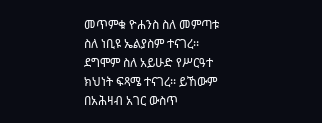መጥምቁ ዮሐንስ ስለ መምጣቱ ስለ ነቢዩ ኤልያስም ተናገረ፡፡ ደግሞም ስለ አይሁድ የሥርዓተ ክህነት ፍጻሜ ተናገረ፡፡ ይኸውም በአሕዛብ አገር ውስጥ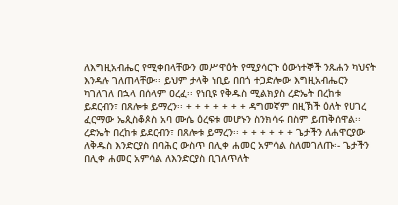ለእግዚአብሔር የሚቀበላቸውን መሥዋዕት የሚያሳርጉ ዕውነተኞች ንጹሐን ካህናት እንዳሉ ገለጠላቸው፡፡ ይህም ታላቅ ነቢይ በበጎ ተጋድሎው እግዚአብሔርን ካገለገለ በኋላ በሰላም ዐረፈ፡፡ የነቢዩ የቅዱስ ሚልክያስ ረድኤት በረከቱ ይደርብን፣ በጸሎቱ ይማረን፡፡ + + + + + + + ዳግመኛም በዚኽች ዕለት የሀገረ ፈርማው ኤጲስቆጶስ አባ ሙሴ ዕረፍቱ መሆኑን ስንክሳሩ በስም ይጠቅሰዋል፡፡ረድኤት በረከቱ ይደርብን፣ በጸሎቱ ይማረን፡፡ + + + + + + ጌታችን ለሐዋርያው ለቅዱስ እንድርያስ በባሕር ውስጥ በሊቀ ሐመር አምሳል ስለመገለጡ፡- ጌታችን በሊቀ ሐመር አምሳል ለእንድርያስ ቢገለጥለት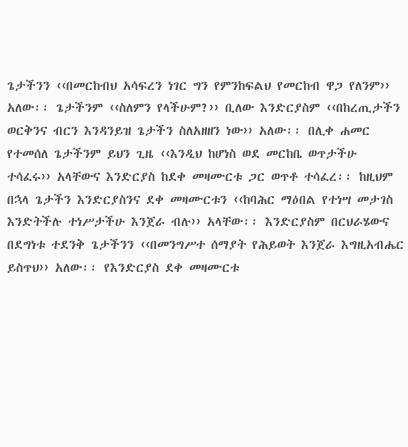ጌታችንን ‹‹በመርከብህ አሳፍረን ነገር ግን የምንከፍልህ የመርከብ ዋጋ የለንም›› አለው፡፡ ጌታችንም ‹‹ስለምን የላችሁም?›› ቢለው እንድርያስም ‹‹በከረጢታችን ወርቅንና ብርን እንዳንይዝ ጌታችን ስለአዘዘን ነው›› አለው፡፡ በሊቀ ሐመር የተመሰለ ጌታችንም ይህን ጊዜ ‹‹እንዲህ ከሆነስ ወደ መርከቤ ወጥታችሁ ተሳፈሩ›› አላቸውና እንድርያስ ከደቀ መዛሙርቱ ጋር ወጥቶ ተሳፈረ፡፡ ከዚህም በኋላ ጌታችን እንድርያስንና ደቀ መዛሙርቱን ‹‹ከባሕር ማዕበል የተነሣ መታገስ እንድትችሉ ተነሥታችሁ እንጀራ ብሉ›› አላቸው፡፡ እንድርያስም በርህራሄውና በደግነቱ ተደንቅ ጌታችንን ‹‹በመንግሥተ ሰማያት የሕይወት እንጀራ እግዚአብሔር ይስጥህ›› አለው፡፡ የእንድርያስ ደቀ መዛሙርቱ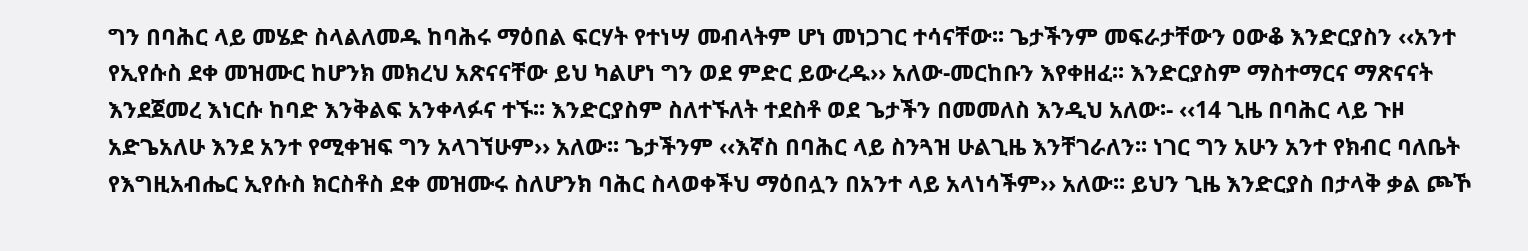ግን በባሕር ላይ መሄድ ስላልለመዱ ከባሕሩ ማዕበል ፍርሃት የተነሣ መብላትም ሆነ መነጋገር ተሳናቸው፡፡ ጌታችንም መፍራታቸውን ዐውቆ እንድርያስን ‹‹አንተ የኢየሱስ ደቀ መዝሙር ከሆንክ መክረህ አጽናናቸው ይህ ካልሆነ ግን ወደ ምድር ይውረዱ›› አለው-መርከቡን እየቀዘፈ፡፡ እንድርያስም ማስተማርና ማጽናናት እንደጀመረ እነርሱ ከባድ እንቅልፍ አንቀላፉና ተኙ፡፡ እንድርያስም ስለተኙለት ተደስቶ ወደ ጌታችን በመመለስ እንዲህ አለው፡- ‹‹14 ጊዜ በባሕር ላይ ጉዞ አድጌአለሁ እንደ አንተ የሚቀዝፍ ግን አላገኘሁም›› አለው፡፡ ጌታችንም ‹‹እኛስ በባሕር ላይ ስንጓዝ ሁልጊዜ እንቸገራለን፡፡ ነገር ግን አሁን አንተ የክብር ባለቤት የእግዚአብሔር ኢየሱስ ክርስቶስ ደቀ መዝሙሩ ስለሆንክ ባሕር ስላወቀችህ ማዕበሏን በአንተ ላይ አላነሳችም›› አለው፡፡ ይህን ጊዜ እንድርያስ በታላቅ ቃል ጮኾ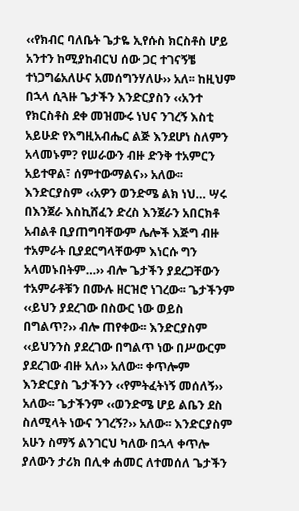‹‹የክብር ባለቤት ጌታዬ ኢየሱስ ክርስቶስ ሆይ አንተን ከሚያከብርህ ሰው ጋር ተገናኝቼ ተነጋግሬአለሁና አመሰግንሃለሁ›› አለ፡፡ ከዚህም በኋላ ሲጓዙ ጌታችን እንድርያስን ‹‹አንተ የክርስቶስ ደቀ መዝሙሩ ነህና ንገረኝ እስቲ አይሁድ የእግዚአብሔር ልጅ እንደሆነ ስለምን አላመኑም? የሠራውን ብዙ ድንቅ ተአምርን አይተዋል፣ ሰምተውማልና›› አለው፡፡ እንድርያስም ‹‹አዎን ወንድሜ ልክ ነህ… ሣሩ በእንጀራ እስኪሸፈን ድረስ እንጀራን አበርክቶ አብልቶ ቢያጠግባቸውም ሌሎች እጅግ ብዙ ተአምራት ቢያደርግላቸውም እነርሱ ግን አላመኑበትም…›› ብሎ ጌታችን ያደረጋቸውን ተአምራቶቹን በሙሉ ዘርዝሮ ነገረው፡፡ ጌታችንም ‹‹ይህን ያደረገው በስውር ነው ወይስ በግልጥ?›› ብሎ ጠየቀው፡፡ እንድርያስም ‹‹ይህንንስ ያደረገው በግልጥ ነው በሥውርም ያደረገው ብዙ አለ›› አለው፡፡ ቀጥሎም እንድርያስ ጌታችንን ‹‹የምትፈትነኝ መሰለኝ›› አለው፡፡ ጌታችንም ‹‹ወንድሜ ሆይ ልቤን ደስ ስለሚላት ነውና ንገረኝ?›› አለው፡፡ እንድርያስም አሁን ስማኝ ልንገርህ ካለው በኋላ ቀጥሎ ያለውን ታሪክ በሊቀ ሐመር ለተመሰለ ጌታችን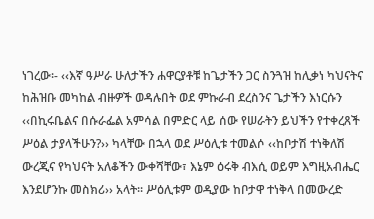ነገረው፡- ‹‹እኛ ዓሥራ ሁለታችን ሐዋርያቶቹ ከጌታችን ጋር ስንጓዝ ከሊቃነ ካህናትና ከሕዝቡ መካከል ብዙዎች ወዳሉበት ወደ ምኩራብ ደረስንና ጌታችን እነርሱን ‹‹በኪሩቤልና በሱራፌል አምሳል በምድር ላይ ሰው የሠራትን ይህችን የተቀረጸች ሥዕል ታያላችሁን?›› ካላቸው በኋላ ወደ ሥዕሊቱ ተመልሶ ‹‹ከቦታሽ ተነቅለሽ ውረጂና የካህናት አለቆችን ውቀሻቸው፣ እኔም ዕሩቅ ብእሲ ወይም እግዚአብሔር እንደሆንኩ መስክሪ›› አላት፡፡ ሥዕሊቱም ወዲያው ከቦታዋ ተነቅላ በመውረድ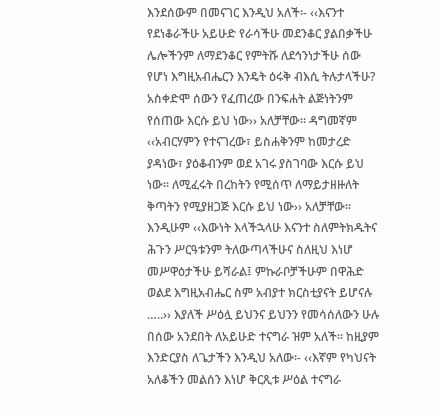እንደሰውም በመናገር እንዲህ አለች፡- ‹‹እናንተ የደነቆራችሁ አይሁድ የራሳችሁ መደንቆር ያልበቃችሁ ሌሎችንም ለማደንቆር የምትሹ ለደኅንነታችሁ ሰው የሆነ እግዚአብሔርን እንዴት ዕሩቅ ብእሲ ትሉታላችሁ? አስቀድሞ ሰውን የፈጠረው በንፍሐት ልጅነትንም የሰጠው እርሱ ይህ ነው›› አለቻቸው፡፡ ዳግመኛም ‹‹አብርሃምን የተናገረው፣ ይስሐቅንም ከመታረድ ያዳነው፣ ያዕቆብንም ወደ አገሩ ያስገባው እርሱ ይህ ነው፡፡ ለሚፈሩት በረከትን የሚሰጥ ለማይታዘዙለት ቅጣትን የሚያዘጋጅ እርሱ ይህ ነው›› አለቻቸው፡፡ እንዲሁም ‹‹እውነት እላችኋላሁ እናንተ ስለምትክዱትና ሕጉን ሥርዓቱንም ትለውጣላችሁና ስለዚህ እነሆ መሥዋዕታችሁ ይሻራል፤ ምኩራቦቻችሁም በዋሕድ ወልደ እግዚአብሔር ስም አብያተ ክርስቲያናት ይሆናሉ …..›› እያለች ሥዕሏ ይህንና ይህንን የመሳሰለውን ሁሉ በሰው አንደበት ለአይሁድ ተናግራ ዝም አለች፡፡ ከዚያም እንድርያስ ለጌታችን እንዲህ አለው፡- ‹‹እኛም የካህናት አለቆችን መልሰን እነሆ ቅርጺቱ ሥዕል ተናግራ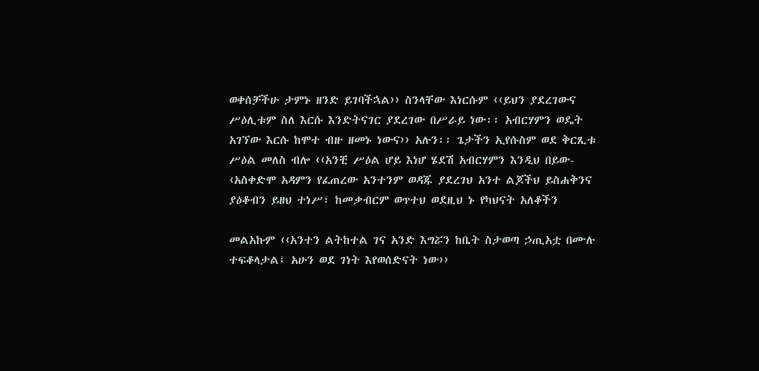ወቀሰቻችሁ ታምኑ ዘንድ ይገባችኋል›› ስንላቸው እነርሱም ‹‹ይህን ያደረገውና ሥዕሊቱም ስለ እርሱ እንድትናገር ያደረገው በሥራይ ነው፡፡ አብርሃምን ወዴት አገኘው እርሱ ከሞተ ብዙ ዘመኑ ነውና›› አሉን፡፡ ጌታችን ኢየሱስም ወደ ቅርጺቱ ሥዕል መለስ ብሎ ‹‹አንቺ ሥዕል ሆይ እነሆ ሄደሽ አብርሃምን እንዲህ በይው- ‹አስቀድሞ አዳምን የፈጠረው አንተንም ወዳጁ ያደረገህ አንተ ልጆችህ ይስሐቅንና ያዕቆብን ይዘህ ተነሥ፣ ከመቃብርም ወጥተህ ወደዚህ ኑ የካህናት አለቆችን

መልአኩም ‹‹አንተን ልትከተል ገና አንድ እግሯን ከቤት ስታወጣ ኃጢአቷ በሙሉ ተፍቆላታል፤ አሁን ወደ ገነት እየወሰድናት ነው››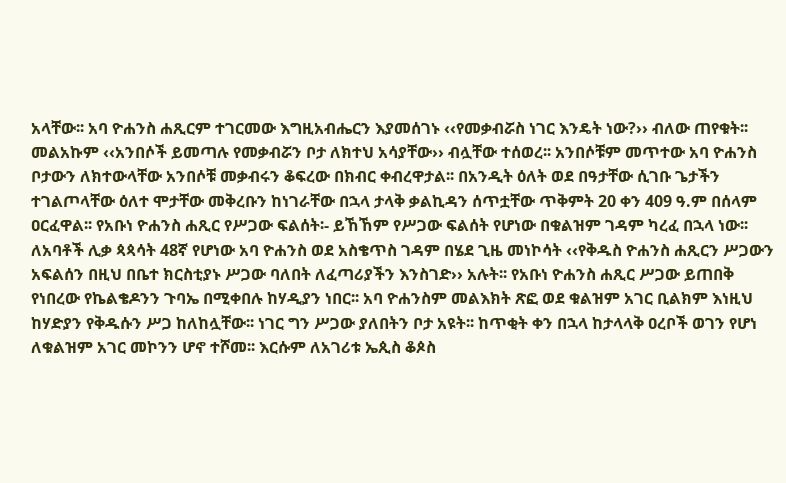አላቸው፡፡ አባ ዮሐንስ ሐጺርም ተገርመው እግዚአብሔርን እያመሰገኑ ‹‹የመቃብሯስ ነገር እንዴት ነው?›› ብለው ጠየቁት፡፡ መልአኩም ‹‹አንበሶች ይመጣሉ የመቃብሯን ቦታ ለክተህ አሳያቸው›› ብሏቸው ተሰወረ፡፡ አንበሶቹም መጥተው አባ ዮሐንስ ቦታውን ለክተውላቸው አንበሶቹ መቃብሩን ቆፍረው በክብር ቀብረዋታል፡፡ በአንዲት ዕለት ወደ በዓታቸው ሲገቡ ጌታችን ተገልጦላቸው ዕለተ ሞታቸው መቅረቡን ከነገራቸው በኋላ ታላቅ ቃልኪዳን ሰጥቷቸው ጥቅምት 20 ቀን 409 ዓ.ም በሰላም ዐርፈዋል፡፡ የአቡነ ዮሐንስ ሐጺር የሥጋው ፍልሰት፡- ይኸኸም የሥጋው ፍልሰት የሆነው በቁልዝም ገዳም ካረፈ በኋላ ነው፡፡ ለአባቶች ሊቃ ጳጳሳት 48ኛ የሆነው አባ ዮሐንስ ወደ አስቄጥስ ገዳም በሄደ ጊዜ መነኮሳት ‹‹የቅዱስ ዮሐንስ ሐጺርን ሥጋውን አፍልሰን በዚህ በቤተ ክርስቲያኑ ሥጋው ባለበት ለፈጣሪያችን እንስገድ›› አሉት፡፡ የአቡነ ዮሐንስ ሐጺር ሥጋው ይጠበቅ የነበረው የኬልቄዶንን ጉባኤ በሚቀበሉ ከሃዲያን ነበር፡፡ አባ ዮሐንስም መልእክት ጽፎ ወደ ቁልዝም አገር ቢልክም እነዚህ ከሃድያን የቅዱሱን ሥጋ ከለከሏቸው፡፡ ነገር ግን ሥጋው ያለበትን ቦታ አዩት፡፡ ከጥቂት ቀን በኋላ ከታላላቅ ዐረቦች ወገን የሆነ ለቁልዝም አገር መኮንን ሆኖ ተሾመ፡፡ እርሱም ለአገሪቱ ኤጲስ ቆጶስ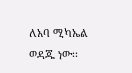ለአባ ሚካኤል ወዳጁ ነው፡፡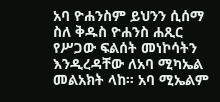አባ ዮሐንስም ይህንን ሲሰማ ስለ ቅዱስ ዮሐንስ ሐጺር የሥጋው ፍልሰት መነኮሳትን እንዲረዳቸው ለአባ ሚካኤል መልአክት ላከ፡፡ አባ ሚኤልም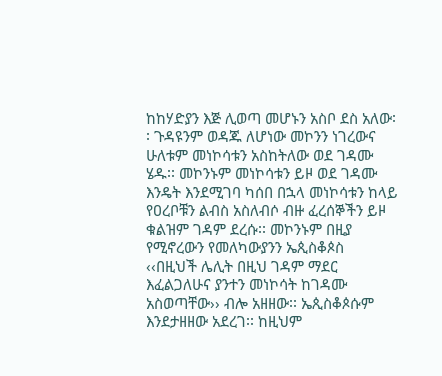ከከሃድያን እጅ ሊወጣ መሆኑን አስቦ ደስ አለው፡፡ ጉዳዩንም ወዳጁ ለሆነው መኮንን ነገረውና ሁለቱም መነኮሳቱን አስከትለው ወደ ገዳሙ ሄዱ፡፡ መኮንኑም መነኮሳቱን ይዞ ወደ ገዳሙ እንዴት እንደሚገባ ካሰበ በኋላ መነኮሳቱን ከላይ የዐረቦቹን ልብስ አስለብሶ ብዙ ፈረሰኞችን ይዞ ቁልዝም ገዳም ደረሱ፡፡ መኮንኑም በዚያ የሚኖረውን የመለካውያንን ኤጲስቆጶስ ‹‹በዚህች ሌሊት በዚህ ገዳም ማደር እፈልጋለሁና ያንተን መነኮሳት ከገዳሙ አስወጣቸው›› ብሎ አዘዘው፡፡ ኤጲስቆጶሱም እንደታዘዘው አደረገ፡፡ ከዚህም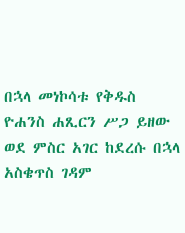በኋላ መነኮሳቱ የቅዱስ ዮሐንስ ሐጺርን ሥጋ ይዘው ወደ ምስር አገር ከደረሱ በኋላ አስቄጥስ ገዳም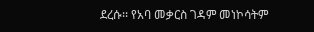ደረሱ፡፡ የአባ መቃርስ ገዳም መነኮሳትም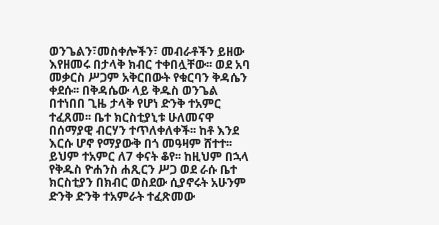ወንጌልን፣መስቀሎችን፣ መብራቶችን ይዘው እየዘመሩ በታላቅ ክብር ተቀበሏቸው፡፡ ወደ አባ መቃርስ ሥጋም አቅርበውት የቁርባን ቅዳሴን ቀደሱ፡፡ በቅዳሴው ላይ ቅዱስ ወንጌል በተነበበ ጊዜ ታላቅ የሆነ ድንቅ ተአምር ተፈጸመ፡፡ ቤተ ክርስቲያኒቱ ሁለመናዋ በሰማያዊ ብርሃን ተጥለቀለቀች፡፡ ከቶ እንደ እርሱ ሆኖ የማያውቅ በጎ መዓዛም ሸተተ፡፡ ይህም ተአምር ለ7 ቀናት ቆየ፡፡ ከዚህም በኋላ የቅዱስ ዮሐንስ ሐጺርን ሥጋ ወደ ራሱ ቤተ ክርስቲያን በክብር ወስደው ሲያኖሩት አሁንም ድንቅ ድንቅ ተአምራት ተፈጽመው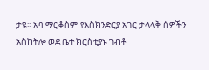ታዩ፡፡ አባ ማርቆስም የእስክንድርያ አገር ታላላቅ ሰዎችን አስከትሎ ወደ ቤተ ክርስቲያኑ ገብቶ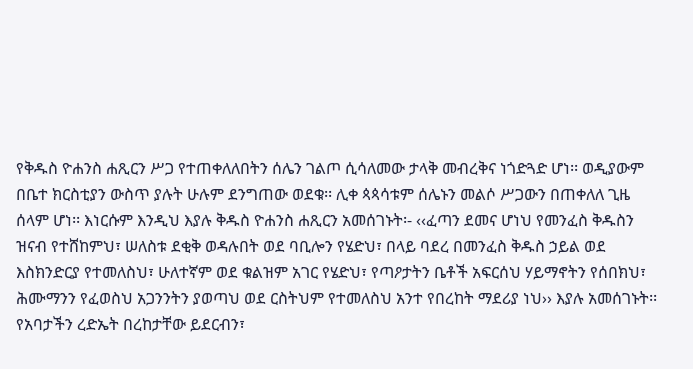የቅዱስ ዮሐንስ ሐጺርን ሥጋ የተጠቀለለበትን ሰሌን ገልጦ ሲሳለመው ታላቅ መብረቅና ነጎድጓድ ሆነ፡፡ ወዲያውም በቤተ ክርስቲያን ውስጥ ያሉት ሁሉም ደንግጠው ወደቁ፡፡ ሊቀ ጳጳሳቱም ሰሌኑን መልሶ ሥጋውን በጠቀለለ ጊዜ ሰላም ሆነ፡፡ እነርሱም እንዲህ እያሉ ቅዱስ ዮሐንስ ሐጺርን አመሰገኑት፡- ‹‹ፈጣን ደመና ሆነህ የመንፈስ ቅዱስን ዝናብ የተሸከምህ፣ ሠለስቱ ደቂቅ ወዳሉበት ወደ ባቢሎን የሄድህ፣ በላይ ባደረ በመንፈስ ቅዱስ ኃይል ወደ እስክንድርያ የተመለስህ፣ ሁለተኛም ወደ ቁልዝም አገር የሄድህ፣ የጣዖታትን ቤቶች አፍርሰህ ሃይማኖትን የሰበክህ፣ ሕሙማንን የፈወስህ አጋንንትን ያወጣህ ወደ ርስትህም የተመለስህ አንተ የበረከት ማደሪያ ነህ›› እያሉ አመሰገኑት፡፡ የአባታችን ረድኤት በረከታቸው ይደርብን፣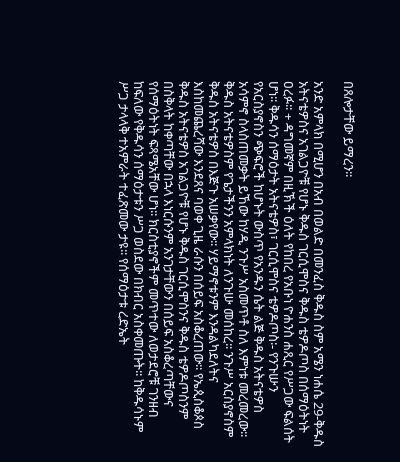በጸሎታቸው ይማረን፡፡

አንድ አምላክ በሚሆን በአብ በወልድ በመንፈስ ቅዱስ ስም አሜን ነሐሴ 29-ቅዱስ አትናቴዎስና አገልጋዮቹ የሆኑ ቅዱስ ገርሲሞስና ቅዱስ ቴዎዶጦስ በሰማዕትነት ዐረፉ፡፡ + ዳግመኛም በዚኽች ዕለት የከበረ የአቡነ ዮሐንስ ሐጺር የሥጋው ፍልሰት ሆነ፡፡ ቅዱሳን ሰማዕታት አትናቴዎስ፣ ገርሲሞስና ቴዎዶጦስ፡- የንጉሡን የአርስያኖስን ጭፍሮች ከሆኑት ውስጥ የአንዱን ሴት ልጅ ቅዱስ አትናቴዎስ አሳምኖ ስላስጠመቃት ይኸው ከሃዲ ንጉሥ አስመጥቶ ስለ እምነቱ መረመረው፡፡ ቅዱስ አትናቴዎስም የጌታችንን አምላክነት ለንጉሡ መሰከረ፡፡ ንጉሥ አርስያኖስም ቅዱስ አትናቴዎስ በእጅጉ አሠቃየው፡፡ ሃይማኖቱንም እንዳልካደለትና እስከመጨረሻው እንደጸና ባወቀ ጊዜ ራሱን በሰይፍ አስቆረጠው፡፡ የኤጲስቆጶስ ቅዱስ አትናቴዎስ አገልጋዮቹ የሆኑ ቅዱስ ገርሲሞስንና ቅዱስ ቴዎዶጦስንም በስቅላት ከቀጣቸው በኋላ እነርሱንም አንገታቸውን በሰይፍ አስቆረጣቸውና የሰማዕትነት ፍጻሜአቸው ሆነ፡፡ ክርስቲያኖችም መጥተው ለወታደሮቹ ገንዘብ ከፍለው የቅዱሳን ሰማዕታቱን ሥጋ ወስደው በክብር አስቀመጡት፡፡ ከቅዱሳኑም ሥጋ ታላላቅ ተአምራት ተፈጽመው ታዩ፡፡ የሰማዕታቱ ረድኤት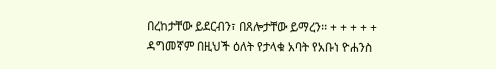በረከታቸው ይደርብን፣ በጸሎታቸው ይማረን፡፡ + + + + + ዳግመኛም በዚህች ዕለት የታላቁ አባት የአቡነ ዮሐንስ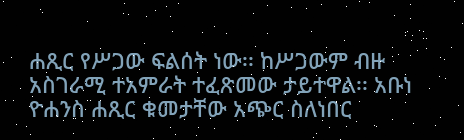ሐጺር የሥጋው ፍልሰት ነው፡፡ ከሥጋውም ብዙ አስገራሚ ተአምራት ተፈጽመው ታይተዋል፡፡ አቡነ ዮሐንስ ሐጺር ቁመታቸው አጭር ስለነበር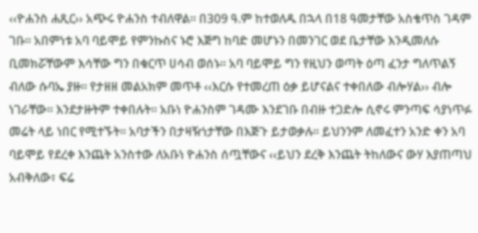‹‹ዮሐንስ ሐጺር›› አጭሩ ዮሐንስ ተብለዋል፡፡ በ309 ዓ.ም ከተወለዱ በኋላ በ18 ዓመታቸው አስቄጥስ ገዳም ገቡ፡፡ አበምነቱ አባ ባይሞይ የምንኩስና ኑሮ እጅግ ከባድ መሆኑን በመንገር ወደ ቤታቸው እንዲመለሱ ቢመክሯቸውም እሳቸው ግን በቁርጥ ሀሳብ ወሰኑ፡፡ አባ ባይሞይ ግን የዚህን ወጣት ዕጣ ፈንታ ግለጥልኝ ብለው ሱባኤ ያዙ፡፡ የታዘዘ መልአክም መጥቶ ‹‹እርሱ የተመረጠ ዕቃ ይሆናልና ተቀበለው ብሎሃል›› ብሎ ነገራቸው፡፡ እንደታዙትም ተቀበሉት፡፡ አቡነ ዮሐንስም ገዳሙ እንደገቡ በብዙ ተጋድሎ ሲኖሩ ምንጣፍ ሳያነጥፉ መሬት ላይ ነበር የሚተኙት፡፡ አባታችን በታዛዥነታቸው በእጅጉ ይታወቃሉ፡፡ ይህንንም ለመፈተን አንድ ቀን አባ ባይሞይ የደረቀ እንጨት አንስተው ለአቡነ ዮሐንስ ሰጧቸውና ‹‹ይህን ደረቅ እንጨት ትከለውና ውሃ እያጠጣህ አብቅለው፣ ፍሬ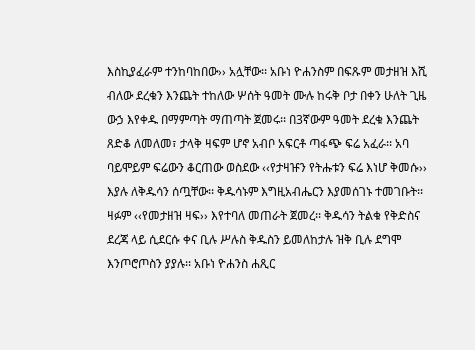እስኪያፈራም ተንከባከበው›› አሏቸው፡፡ አቡነ ዮሐንስም በፍጹም መታዘዝ እሺ ብለው ደረቁን እንጨት ተከለው ሦሰት ዓመት ሙሉ ከሩቅ ቦታ በቀን ሁለት ጊዜ ውኃ እየቀዱ በማምጣት ማጠጣት ጀመሩ፡፡ በ3ኛውም ዓመት ደረቁ እንጨት ጸድቆ ለመለመ፣ ታላቅ ዛፍም ሆኖ አብቦ አፍርቶ ጣፋጭ ፍሬ አፈራ፡፡ አባ ባይሞይም ፍሬውን ቆርጠው ወስደው ‹‹የታዛዡን የትሑቱን ፍሬ እነሆ ቅመሱ›› እያሉ ለቅዱሳን ሰጧቸው፡፡ ቅዱሳኑም እግዚአብሔርን እያመሰገኑ ተመገቡት፡፡ ዛፉም ‹‹የመታዘዝ ዛፍ›› እየተባለ መጠራት ጀመረ፡፡ ቅዱሳን ትልቁ የቅድስና ደረጃ ላይ ሲደርሱ ቀና ቢሉ ሥሉስ ቅዱስን ይመለከታሉ ዝቅ ቢሉ ደግሞ እንጦሮጦስን ያያሉ፡፡ አቡነ ዮሐንስ ሐጺር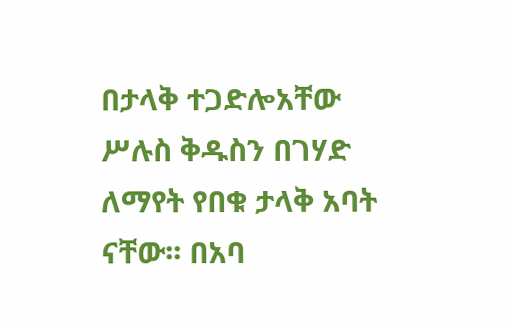በታላቅ ተጋድሎአቸው ሥሉስ ቅዱስን በገሃድ ለማየት የበቁ ታላቅ አባት ናቸው፡፡ በአባ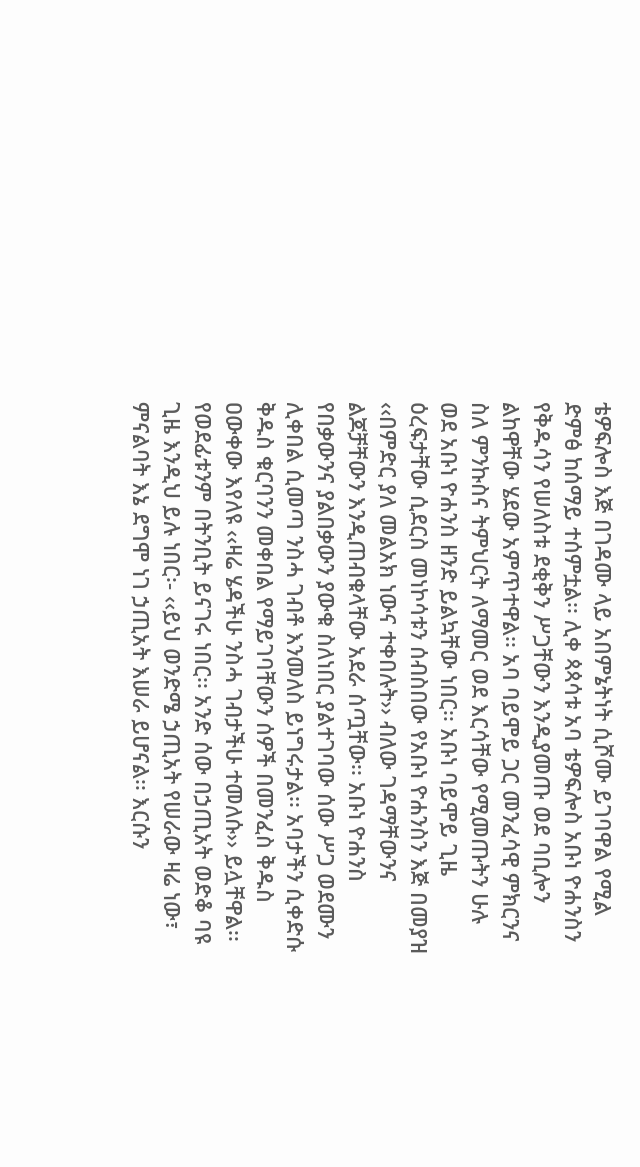ቴዎፍሎስ እጅ በገዳሙ ላይ አበምኔትነት ሲሾሙ ይገባዋል የሚል ድምፅ ከሰማይ ተሰምቷል፡፡ ሊቀ ጳጳሳቱ አባ ቴዎፍሎስ አቡነ ዮሐንስን የቅዱሳን የሠለስቱ ደቂቅን ሥጋቸውን እንዲያመጡ ወደ ባቢሎን ልከዋቸው ሄደው አምጥተዋል፡፡ አባ ባይሞይ ጋር መንፈሳዊ ምክርንና ስለ ምንኩስና ትምህርት ለማመር ወደ እርሳቸው የሚመጡትን ሁሉ ወደ አቡነ ዮሐንስ ዘንድ ይልኳቸው ነበር፡፡ አቡነ ባይሞይ ጊዜ ዕረፍታቸው ሲደርስ መነኮሳቱን ሰብስበው የአቡነ ዮሐንስን እጅ በመያዝ ‹‹በምድር ያለ መልአክ ነውና ተቀበሉት›› ብለው ገዳማቸውንና ልጆቻቸውን እንዲጠብቁላቸው አደራ ሰጧቸው፡፡ አቡነ ዮሐንስ የበቃውንና ያልበቃውን ያውቁ ስለነበር ያልተገባው ሰው ሥጋ ወደሙን ሊቀበል ሲመጣ ንስሓ ገብቶ እንመለስ ይነግሩታል፡፡ አባታችን ሲቀድሱ ቅዱስ ቁርባንን መቀበል የማይገባቸውን ሰዎች በመንፈስ ቅዱስ ዐውቀው እየለዩ ‹‹ዛሬ ሄዳችሁ ንስሓ ገብታችሁ ተመለሱ›› ይሏቸዋል፡፡ የወደፊቱንም በትንቢት ይናገሩ ነበር፡፡ አንድ ሰው በኃጢአት ወድቆ ባዩ ጊዜ እንዲህ ይሉ ነበር፡- ‹‹ይህ ወንድሜ ኃጢአት የሠራው ዛሬ ነው፣ ምናልባት እኔ ደግሞ ነገ ኃጢአት እሠራ ይሆናል፡፡ እርሱን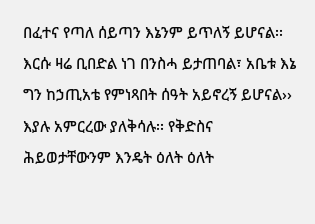በፈተና የጣለ ሰይጣን እኔንም ይጥለኝ ይሆናል፡፡ እርሱ ዛሬ ቢበድል ነገ በንስሓ ይታጠባል፣ አቤቱ እኔ ግን ከኃጢአቴ የምነጻበት ሰዓት አይኖረኝ ይሆናል›› እያሉ አምርረው ያለቅሳሉ፡፡ የቅድስና ሕይወታቸውንም እንዴት ዕለት ዕለት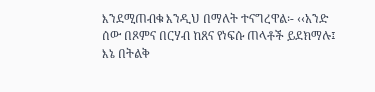እንደሚጠብቁ እንዲህ በማለት ተናግረዋል፡- ‹‹አንድ ሰው በጾምና በርሃብ ከጸና የነፍሱ ጠላቶች ይደክማሉ፤ እኔ በትልቅ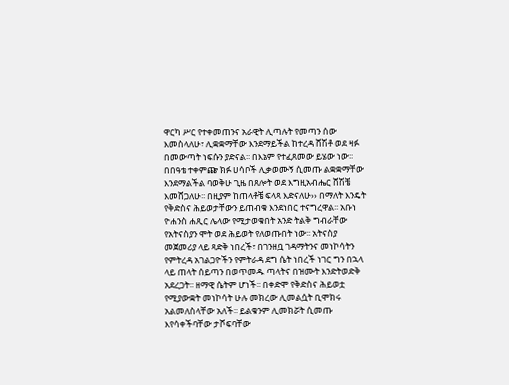ዋርካ ሥር የተቀመጠንና አራዊት ሊጣሉት የመጣን ሰው እመስላለሁ፣ ሊቋቋማቸው እንደማይችል ከተረዳ ሸሽቶ ወደ ዛፉ በመውጣት ነፍሱን ያድናል፡፡ በእኔም የተፈጸመው ይሄው ነው፡፡ በበዓቴ ተቀምጬ ክፉ ሀሳቦች ሊቃወሙኝ ሲመጡ ልቋቋማቸው እንደማልችል ባወቅሁ ጊዜ በጸሎት ወደ እግዚአብሔር ሸሽቼ እመሸጋለሁ፡፡ በዚያም ከጠላቶቼ ፍላጻ እድናለሁ›› በማለት እንዴት የቅድስና ሕይወታቸውን ይጠብቁ እንደነበር ተናግረዋል፡፡ አቡነ ዮሐንስ ሐጺር ሌላው የሚታወቁበት አንድ ትልቅ ግብራቸው የአትናስያን ሞት ወደ ሕይወት የለወጡበት ነው፡፡ አትናስያ መጀመሪያ ላይ ጻድቅ ነበረች፣ በገንዘቧ ገዳማትንና መነኮሳትን የምትረዳ አገልጋዮችን የምትራዳ ደግ ሴት ነበረች ነገር ግን በኋላ ላይ ጠላት ሰይጣን በወጥመዱ ጣላትና በዝሙት እንድትወድቅ አደረጋት፡፡ ዘማዊ ሴትም ሆነች፡፡ በቀድሞ የቅድስና ሕይወቷ የሚያውቋት መነኮሳት ሁሉ መክረው ሊመልሷት ቢሞክሩ አልመለስላቸው አለች፡፡ ይልቁንም ሊመክሯት ሲመጡ እየሳቀችባቸው ታሾፍባቸው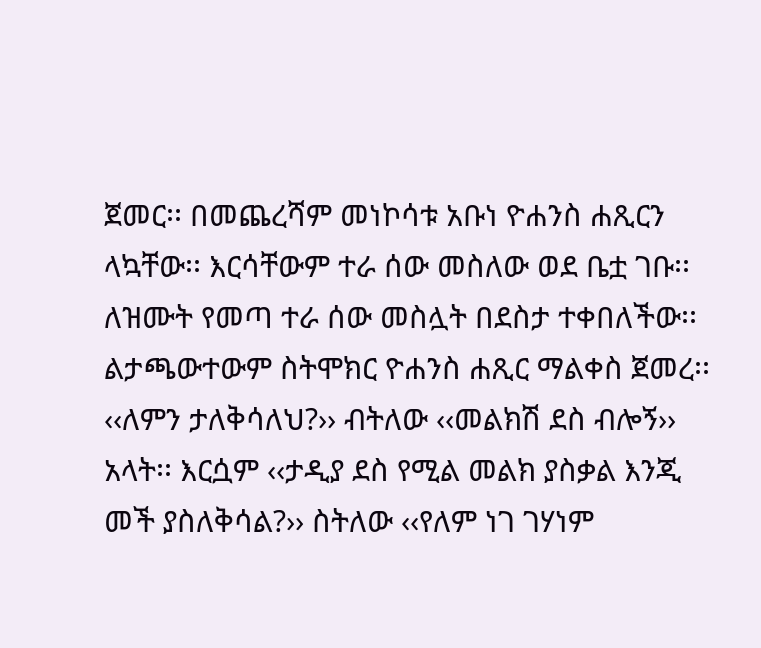ጀመር፡፡ በመጨረሻም መነኮሳቱ አቡነ ዮሐንስ ሐጺርን ላኳቸው፡፡ እርሳቸውም ተራ ሰው መስለው ወደ ቤቷ ገቡ፡፡ ለዝሙት የመጣ ተራ ሰው መስሏት በደስታ ተቀበለችው፡፡ ልታጫውተውም ስትሞክር ዮሐንስ ሐጺር ማልቀስ ጀመረ፡፡ ‹‹ለምን ታለቅሳለህ?›› ብትለው ‹‹መልክሽ ደስ ብሎኝ›› አላት፡፡ እርሷም ‹‹ታዲያ ደስ የሚል መልክ ያስቃል እንጂ መች ያስለቅሳል?›› ስትለው ‹‹የለም ነገ ገሃነም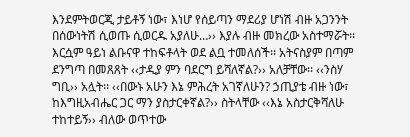እንደምትወርጂ ታይቶኝ ነው፣ እነሆ የሰይጣን ማደሪያ ሆነሽ ብዙ አጋንንት በሰውነትሽ ሲወጡ ሲወርዱ አያለሁ…›› እያሉ ብዙ መክረው አስተማሯት፡፡ እርሷም ዓይነ ልቡናዋ ተከፍቶላት ወደ ልቧ ተመለሰች፡፡ አትናስያም በጣም ደንግጣ በመጸጸት ‹‹ታዲያ ምን ባደርግ ይሻለኛል?›› አለቻቸው፡፡ ‹‹ንስሃ ግቢ›› አሏት፡፡ ‹‹በውኑ አሁን እኔ ምሕረት አገኛለሁን? ኃጢያቴ ብዙ ነው፣ ከእግዚአብሔር ጋር ማን ያስታርቀኛል?›› ስትላቸው ‹‹እኔ አስታርቅሻለሁ ተከተይኝ›› ብለው ወጥተው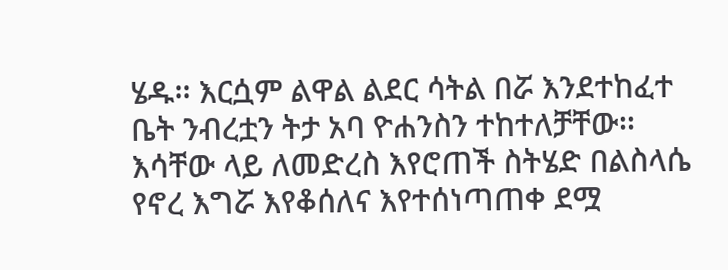ሄዱ፡፡ እርሷም ልዋል ልደር ሳትል በሯ እንደተከፈተ ቤት ንብረቷን ትታ አባ ዮሐንስን ተከተለቻቸው፡፡ እሳቸው ላይ ለመድረስ እየሮጠች ስትሄድ በልስላሴ የኖረ እግሯ እየቆሰለና እየተሰነጣጠቀ ደሟ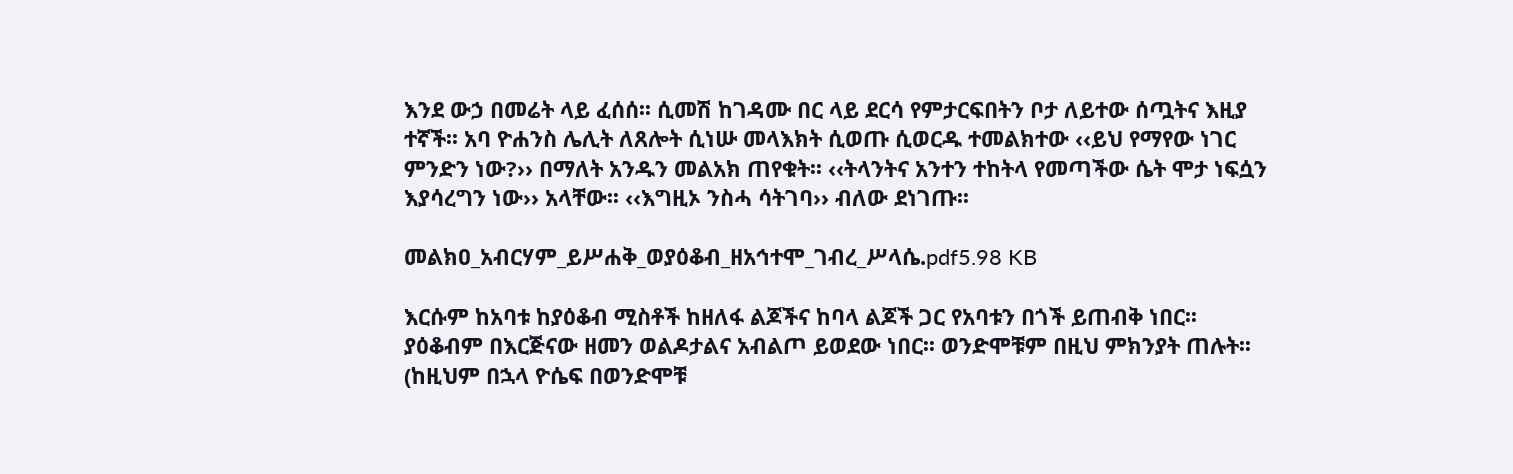እንደ ውኃ በመሬት ላይ ፈሰሰ፡፡ ሲመሽ ከገዳሙ በር ላይ ደርሳ የምታርፍበትን ቦታ ለይተው ሰጧትና እዚያ ተኛች፡፡ አባ ዮሐንስ ሌሊት ለጸሎት ሲነሡ መላእክት ሲወጡ ሲወርዱ ተመልክተው ‹‹ይህ የማየው ነገር ምንድን ነው?›› በማለት አንዱን መልአክ ጠየቁት፡፡ ‹‹ትላንትና አንተን ተከትላ የመጣችው ሴት ሞታ ነፍሷን እያሳረግን ነው›› አላቸው፡፡ ‹‹እግዚኦ ንስሓ ሳትገባ›› ብለው ደነገጡ፡፡

መልክዐ_አብርሃም_ይሥሐቅ_ወያዕቆብ_ዘአኅተሞ_ገብረ_ሥላሴ.pdf5.98 KB

እርሱም ከአባቱ ከያዕቆብ ሚስቶች ከዘለፋ ልጆችና ከባላ ልጆች ጋር የአባቱን በጎች ይጠብቅ ነበር፡፡ ያዕቆብም በእርጅናው ዘመን ወልዶታልና አብልጦ ይወደው ነበር፡፡ ወንድሞቹም በዚህ ምክንያት ጠሉት፡፡ (ከዚህም በኋላ ዮሴፍ በወንድሞቹ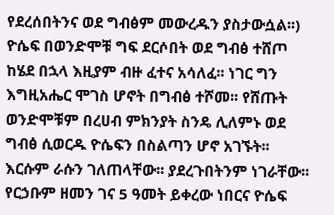የደረሰበትንና ወደ ግብፅም መውረዱን ያስታውሷል፡፡) ዮሴፍ በወንድሞቹ ግፍ ደርሶበት ወደ ግብፅ ተሸጦ ከሄደ በኋላ እዚያም ብዙ ፈተና አሳለፈ፡፡ ነገር ግን እግዚአሔር ሞገስ ሆኖት በግብፅ ተሾመ፡፡ የሸጡት ወንድሞቹም በረሀብ ምክንያት ስንዴ ሊለምኑ ወደ ግብፅ ሲወርዱ ዮሴፍን በስልጣን ሆኖ አገኙት፡፡ እርሱም ራሱን ገለጠላቸው፡፡ ያደረጉበትንም ነገራቸው፡፡ የርኃቡም ዘመን ገና 5 ዓመት ይቀረው ነበርና ዮሴፍ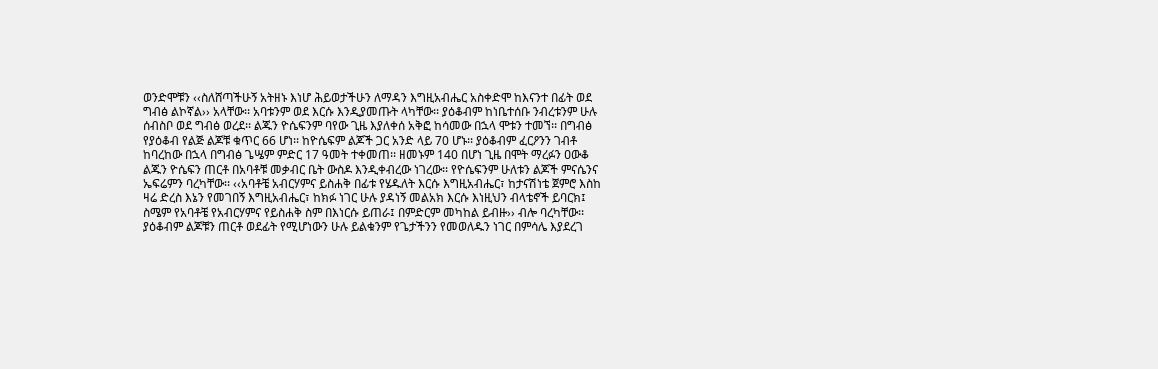ወንድሞቹን ‹‹ስለሸጣችሁኝ አትዘኑ እነሆ ሕይወታችሁን ለማዳን እግዚአብሔር አስቀድሞ ከእናንተ በፊት ወደ ግብፅ ልኮኛል›› አላቸው፡፡ አባቱንም ወደ እርሱ እንዲያመጡት ላካቸው፡፡ ያዕቆብም ከነቤተሰቡ ንብረቱንም ሁሉ ሰብስቦ ወደ ግብፅ ወረደ፡፡ ልጁን ዮሴፍንም ባየው ጊዜ እያለቀሰ አቅፎ ከሳመው በኋላ ሞቱን ተመኘ፡፡ በግብፅ የያዕቆብ የልጅ ልጆቹ ቁጥር 66 ሆነ፡፡ ከዮሴፍም ልጆች ጋር አንድ ላይ 70 ሆኑ፡፡ ያዕቆብም ፈርዖንን ገብቶ ከባረከው በኋላ በግብፅ ጌሤም ምድር 17 ዓመት ተቀመጠ፡፡ ዘመኑም 140 በሆነ ጊዜ በሞት ማረፉን ዐውቆ ልጁን ዮሴፍን ጠርቶ በአባቶቹ መቃብር ቤት ውስዶ እንዲቀብረው ነገረው፡፡ የዮሴፍንም ሁለቱን ልጆች ምናሴንና ኤፍሬምን ባረካቸው፡፡ ‹‹አባቶቼ አብርሃምና ይስሐቅ በፊቱ የሄዱለት እርሱ እግዚአብሔር፣ ከታናሽነቴ ጀምሮ እስከ ዛሬ ድረስ እኔን የመገበኝ እግዚአብሔር፣ ከክፉ ነገር ሁሉ ያዳነኝ መልአክ እርሱ እነዚህን ብላቴኖች ይባርክ፤ ስሜም የአባቶቼ የአብርሃምና የይስሐቅ ስም በእነርሱ ይጠራ፤ በምድርም መካከል ይብዙ›› ብሎ ባረካቸው፡፡ ያዕቆብም ልጆቹን ጠርቶ ወደፊት የሚሆነውን ሁሉ ይልቁንም የጌታችንን የመወለዱን ነገር በምሳሌ እያደረገ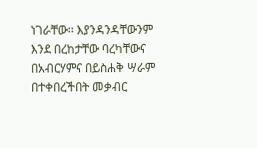ነገራቸው፡፡ እያንዳንዳቸውንም እንደ በረከታቸው ባረካቸውና በአብርሃምና በይስሐቅ ሣራም በተቀበረችበት መቃብር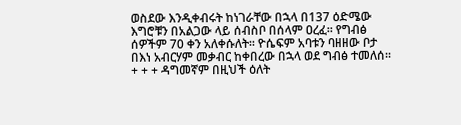ወስደው እንዲቀብሩት ከነገራቸው በኋላ በ137 ዕድሜው እግሮቹን በአልጋው ላይ ሰብስቦ በሰላም ዐረፈ፡፡ የግብፅ ሰዎችም 70 ቀን አለቀሱለት፡፡ ዮሴፍም አባቱን ባዘዘው ቦታ በእነ አብርሃም መቃብር ከቀበረው በኋላ ወደ ግብፅ ተመለሰ፡፡ + + + ዳግመኛም በዚህች ዕለት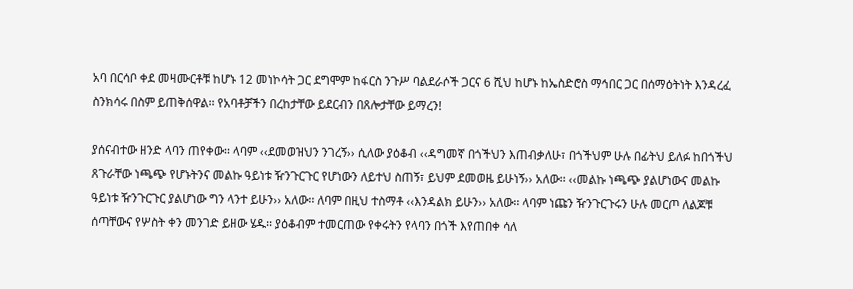አባ በርሳቦ ቀደ መዛሙርቶቹ ከሆኑ 12 መነኮሳት ጋር ደግሞም ከፋርስ ንጉሥ ባልደራሶች ጋርና 6 ሺህ ከሆኑ ከኤስድሮስ ማኅበር ጋር በሰማዕትነት እንዳረፈ ስንክሳሩ በስም ይጠቅሰዋል፡፡ የአባቶቻችን በረከታቸው ይደርብን በጸሎታቸው ይማረን!

ያሰናብተው ዘንድ ላባን ጠየቀው፡፡ ላባም ‹‹ደመወዝህን ንገረኝ›› ሲለው ያዕቆብ ‹‹ዳግመኛ በጎችህን እጠብቃለሁ፣ በጎችህም ሁሉ በፊትህ ይለፉ ከበጎችህ ጸጉራቸው ነጫጭ የሆኑትንና መልኩ ዓይነቱ ዥንጉርጉር የሆነውን ለይተህ ስጠኝ፣ ይህም ደመወዜ ይሁነኝ›› አለው፡፡ ‹‹መልኩ ነጫጭ ያልሆነውና መልኩ ዓይነቱ ዥንጉርጉር ያልሆነው ግን ላንተ ይሁን›› አለው፡፡ ለባም በዚህ ተስማቶ ‹‹እንዳልክ ይሁን›› አለው፡፡ ላባም ነጩን ዥንጉርጉሩን ሁሉ መርጦ ለልጆቹ ሰጣቸውና የሦስት ቀን መንገድ ይዘው ሄዱ፡፡ ያዕቆብም ተመርጠው የቀሩትን የላባን በጎች እየጠበቀ ሳለ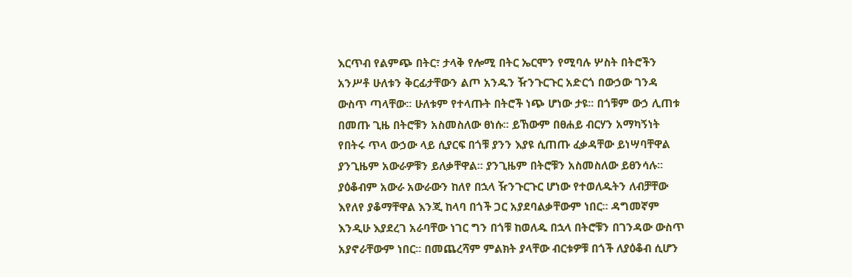እርጥብ የልምጭ በትር፣ ታላቅ የሎሚ በትር ኤርሞን የሚባሉ ሦስት በትሮችን አንሥቶ ሁለቱን ቅርፊታቸውን ልጦ አንዱን ዥንጉርጉር አድርጎ በውኃው ገንዳ ውስጥ ጣላቸው፡፡ ሁለቱም የተላጡት በትሮች ነጭ ሆነው ታዩ፡፡ በጎቹም ውኃ ሊጠቱ በመጡ ጊዜ በትሮቹን አስመስለው ፀነሱ፡፡ ይኸውም በፀሐይ ብርሃን አማካኝነት የበትሩ ጥላ ውኃው ላይ ሲያርፍ በጎቹ ያንን እያዩ ሲጠጡ ፈቃዳቸው ይነሣባቸዋል ያንጊዜም አውራዎቹን ይለቃቸዋል፡፡ ያንጊዜም በትሮቹን አስመስለው ይፀንሳሉ፡፡ ያዕቆብም አውራ አውራውን ከለየ በኋላ ዥንጉርጉር ሆነው የተወለዱትን ለብቻቸው እየለየ ያቆማቸዋል እንጂ ከላባ በጎች ጋር አያደባልቃቸውም ነበር፡፡ ዳግመኛም እንዲሁ እያደረገ አራባቸው ነገር ግን በጎቹ ከወለዱ በኋላ በትሮቹን በገንዳው ውስጥ አያኖራቸውም ነበር፡፡ በመጨረሻም ምልክት ያላቸው ብርቱዎቹ በጎች ለያዕቆብ ሲሆን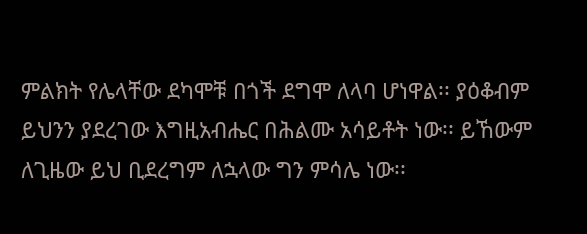ምልክት የሌላቸው ደካሞቹ በጎች ደግሞ ለላባ ሆነዋል፡፡ ያዕቆብም ይህንን ያደረገው እግዚአብሔር በሕልሙ አሳይቶት ነው፡፡ ይኸውም ለጊዜው ይህ ቢደረግም ለኋላው ግን ምሳሌ ነው፡፡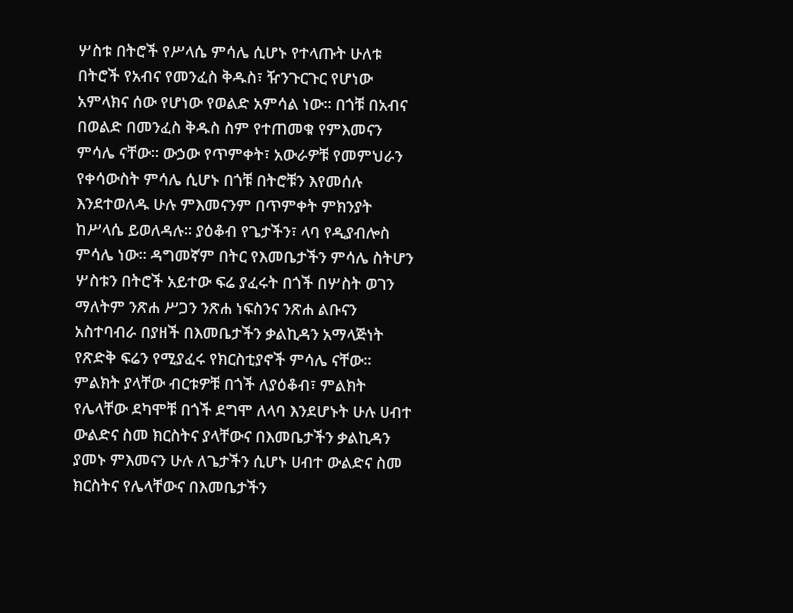ሦስቱ በትሮች የሥላሴ ምሳሌ ሲሆኑ የተላጡት ሁለቱ በትሮች የአብና የመንፈስ ቅዱስ፣ ዥንጉርጉር የሆነው አምላክና ሰው የሆነው የወልድ አምሳል ነው፡፡ በጎቹ በአብና በወልድ በመንፈስ ቅዱስ ስም የተጠመቁ የምእመናን ምሳሌ ናቸው፡፡ ውኃው የጥምቀት፣ አውራዎቹ የመምህራን የቀሳውስት ምሳሌ ሲሆኑ በጎቹ በትሮቹን እየመሰሉ እንደተወለዱ ሁሉ ምእመናንም በጥምቀት ምክንያት ከሥላሴ ይወለዳሉ፡፡ ያዕቆብ የጌታችን፣ ላባ የዲያብሎስ ምሳሌ ነው፡፡ ዳግመኛም በትር የእመቤታችን ምሳሌ ስትሆን ሦስቱን በትሮች አይተው ፍሬ ያፈሩት በጎች በሦስት ወገን ማለትም ንጽሐ ሥጋን ንጽሐ ነፍስንና ንጽሐ ልቡናን አስተባብራ በያዘች በእመቤታችን ቃልኪዳን አማላጅነት የጽድቅ ፍሬን የሚያፈሩ የክርስቲያኖች ምሳሌ ናቸው፡፡ ምልክት ያላቸው ብርቱዎቹ በጎች ለያዕቆብ፣ ምልክት የሌላቸው ደካሞቹ በጎች ደግሞ ለላባ እንደሆኑት ሁሉ ሀብተ ውልድና ስመ ክርስትና ያላቸውና በእመቤታችን ቃልኪዳን ያመኑ ምእመናን ሁሉ ለጌታችን ሲሆኑ ሀብተ ውልድና ስመ ክርስትና የሌላቸውና በእመቤታችን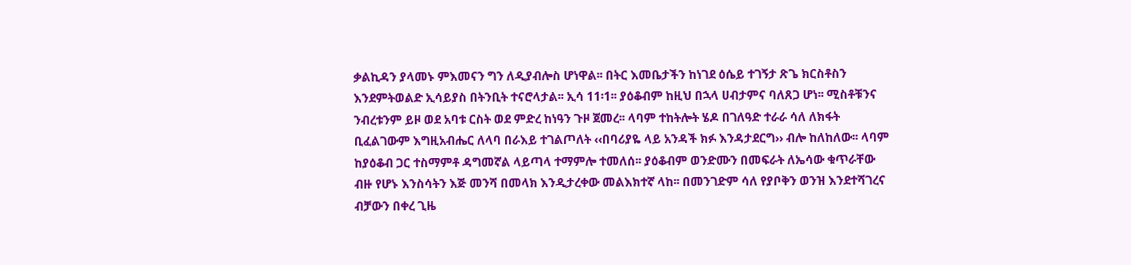ቃልኪዳን ያላመኑ ምእመናን ግን ለዲያብሎስ ሆነዋል፡፡ በትር እመቤታችን ከነገደ ዕሴይ ተገኝታ ጽጌ ክርስቶስን እንደምትወልድ ኢሳይያስ በትንቢት ተናሮላታል፡፡ ኢሳ 11፡1፡፡ ያዕቆብም ከዚህ በኋላ ሀብታምና ባለጸጋ ሆነ፡፡ ሚስቶቹንና ንብረቱንም ይዞ ወደ አባቱ ርስት ወደ ምድረ ከነዓን ጉዞ ጀመረ፡፡ ላባም ተከትሎት ሄዶ በገለዓድ ተራራ ሳለ ለክፋት ቢፈልገውም እግዚአብሔር ለላባ በራእይ ተገልጦለት ‹‹በባሪያዬ ላይ አንዳች ክፉ እንዳታደርግ›› ብሎ ከለከለው፡፡ ላባም ከያዕቆብ ጋር ተስማምቶ ዳግመኛል ላይጣላ ተማምሎ ተመለሰ፡፡ ያዕቆብም ወንድሙን በመፍራት ለኤሳው ቁጥራቸው ብዙ የሆኑ እንስሳትን እጅ መንሻ በመላክ እንዲታረቀው መልእክተኛ ላከ፡፡ በመንገድም ሳለ የያቦቅን ወንዝ እንደተሻገረና ብቻውን በቀረ ጊዜ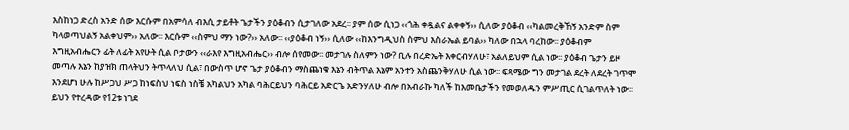እስከነጋ ድረስ አንድ ሰው እርሱም በአምሳለ ብእሲ ታይቶት ጌታችን ያዕቆብን ሲታገለው አደረ፡፡ ያም ሰው ሲነጋ ‹‹ጎሕ ቀዷልና ልቀቀኝ›› ሲለው ያዕቆብ ‹‹ካልመረቅኸኝ አንድም ስም ካላወጣህልኝ አልቀህም›› አለው፡፡ እርሱም ‹‹ስምህ ማን ነው?›› አለው፡፡ ‹‹ያዕቆብ ነኝ›› ሲለው ‹‹ከእንግዲህስ ስምህ እስራኤል ይባል›› ካለው በኋላ ባረከው፡፡ ያዕቆብም እግዚአብሔርን ፊት ለፊት አየሁት ሲል ቦታውን ‹‹ራእየ እግዚአብሔር›› ብሎ ሰየመው፡፡ መታገሉ ስለምን ነው? ቢሉ በረድኤት እቀርብሃለሁ፣ አልለይህም ሲል ነው፡፡ ያዕቆብ ጌታን ይዞ መጣሉ እኔን ከያዝክ ጠላትህን ትጥላለህ ሲል፣ በውስጥ ሆኖ ጌታ ያዕቆብን ማስጨነቁ እኔን ብትጥል እኔም አንተን አስጨንቅሃለሁ ሲል ነው፡፡ ፍጻሜው ግን መታገል ደረት ለደረት ገጥሞ እንደሆነ ሁሉ ከሥጋህ ሥጋ ከነፍስህ ነፍስ ነስቼ አካልህን አካል ባሕርይህን ባሕርይ አድርጌ አድንሃለሁ ብሎ በአብራኩ ካለች ከእመቤታችን የመወለዱን ምሥጢር ሲገልጥለት ነው፡፡ ይህን የተረዳው የ12ቱ ነገደ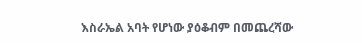እስራኤል አባት የሆነው ያዕቆብም በመጨረሻው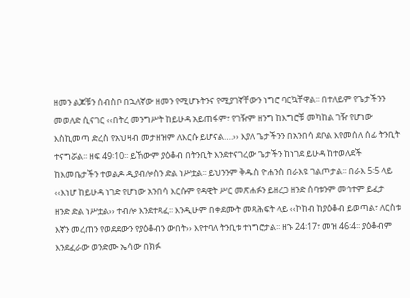ዘመን ልጆቹን ሰብስቦ በኋለኛው ዘመን የሚሆኑትንና የሚያገኛቸውን ነግሮ ባርኳቸዋል፡፡ በተለይም የጌታችንን መወለድ ሲናገር ‹‹በትረ መንግሥት ከይሁዳ አይጠፋም፣ የገዥም ዘንግ ከእግሮቹ መካከል ገዥ የሆነው እስኪመጣ ድረስ የአህዛብ መታዘዝም ለእርሱ ይሆናል….›› እያለ ጌታችንን በአንበሳ ደቦል እየመሰለ ሰፊ ትንቢት ተናግሯል፡፡ ዘፍ 49፡10፡፡ ይኸውም ያዕቆብ በትንቢት እንደተናገረው ጌታችን ከነገደ ይሁዳ ከተወለደች ከእመቤታችን ተወልዶ ዲያብሎስን ድል ነሥቷል፡፡ ይህንንም ቅዱስ ዮሐንስ በራእዩ ገልጦታል፡፡ በራእ 5፡5 ላይ ‹‹እነሆ ከይሁዳ ነገድ የሆነው አንበሳ እርሱም የዳዊት ሥር መጽሐፉን ይዘረጋ ዘንድ ሰባቱንም መኅተም ይፈታ ዘንድ ድል ነሥቷል›› ተብሎ እንደተጻፈ፡፡ እንዲሁም በቀደሙት መጻሕፍት ላይ ‹‹ኮከብ ከያዕቆብ ይወጣል፣ ለርስቱ እኛን መረጠን የወደደውን የያዕቆብን ውበት›› እየተባለ ትንቢቱ ተነግሮታል፡፡ ዘኁ 24፡17፣ መዝ 46፡4፡፡ ያዕቆብም እንደፈራው ወንድሙ ኤሳው በክፉ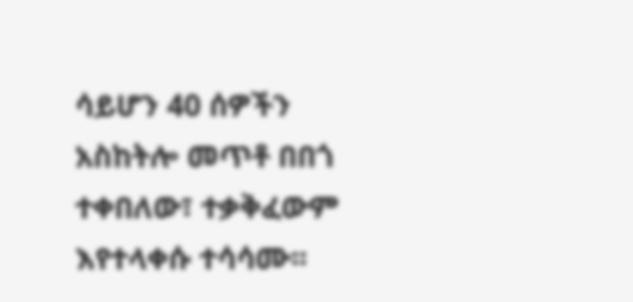ሳይሆን 40 ሰዎችን አስከትሎ መጥቶ በበጎ ተቀበለው፣ ተቃቅፈውም እየተላቀሱ ተሳሳሙ፡፡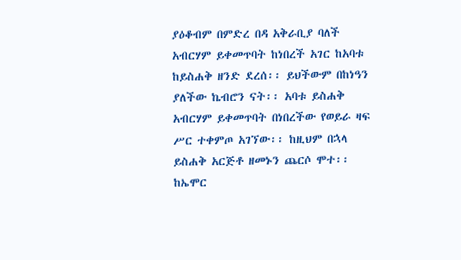ያዕቆብም በምድረ በዳ አቅራቢያ ባለች አብርሃም ይቀመጥባት ከነበረች አገር ከአባቱ ከይስሐቅ ዘንድ ደረሰ፡፡ ይህችውም በከነዓን ያለችው ኬብሮን ናት፡፡ አባቱ ይስሐቅ አብርሃም ይቀመጥባት በነበረችው የወይራ ዛፍ ሥር ተቀምጦ አገኘው፡፡ ከዚህም በኋላ ይስሐቅ አርጅቶ ዘመኑን ጨርሶ ሞተ፡፡ ከኤሞር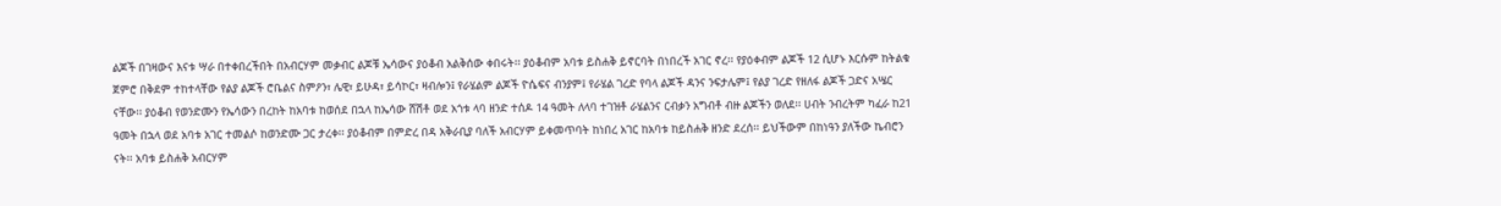ልጆች በገዛውና እናቱ ሣራ በተቀበረችበት በአብርሃም መቃብር ልጆቹ ኤሳውና ያዕቆብ አልቅሰው ቀበሩት፡፡ ያዕቆብም አባቱ ይስሐቅ ይኖርባት በነበረች አገር ኖረ፡፡ የያዕቀብም ልጆች 12 ሲሆኑ እርሱም ከትልቁ ጀምሮ በቅደም ተከተላቸው የልያ ልጆች ሮቤልና ስምዖን፣ ሌዊ፣ ይሁዳ፣ ይሳኮር፣ ዛብሎን፤ የራሄልም ልጆች ዮሴፍና ብንያም፤ የራሄል ገረድ የባላ ልጆች ዳንና ንፍታሌም፤ የልያ ገረድ የዘለፋ ልጆች ጋድና አሤር ናቸው፡፡ ያዕቆብ የወንድሙን የኤሳውን በረከት ከአባቱ ከወሰደ በኋላ ከኤሳው ሸሽቶ ወደ አጎቱ ላባ ዘንድ ተሰዶ 14 ዓመት ለላባ ተገዝቶ ራሄልንና ርብቃን አግብቶ ብዙ ልጆችን ወለደ፡፡ ሀብት ንብረትም ካፈራ ከ21 ዓመት በኋላ ወደ አባቱ አገር ተመልሶ ከወንድሙ ጋር ታረቀ፡፡ ያዕቆብም በምድረ በዳ አቅራቢያ ባለች አብርሃም ይቀመጥባት ከነበረ አገር ከአባቱ ከይስሐቅ ዘንድ ደረሰ፡፡ ይህችውም በከነዓን ያለችው ኬብሮን ናት፡፡ አባቱ ይስሐቅ አብርሃም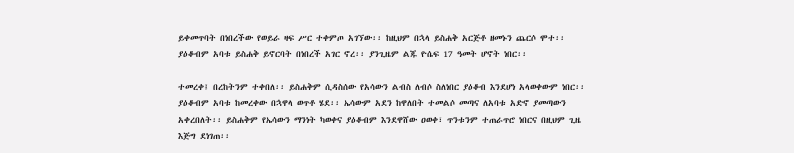ይቀመጥባት በነበረችው የወይራ ዛፍ ሥር ተቀምጦ አገኘው፡፡ ከዚህም በኋላ ይስሐቅ አርጅቶ ዘመኑን ጨርሶ ሞተ፡፡ ያዕቆብም አባቱ ይስሐቅ ይኖርባት በነበረች አገር ኖረ፡፡ ያንጊዜም ልጁ ዮሴፍ 17 ዓመት ሆኖት ነበር፡፡

ተመረቀ፤ በረከትንም ተቀበለ፡፡ ይስሐቅም ሲዳስሰው የአሳውን ልብስ ለብሶ ስለነበር ያዕቆብ እንደሆነ አላወቀውም ነበር፡፡ ያዕቆብም አባቱ ከመረቀው በኋዋላ ወጥቶ ሄደ፡፡ ኤሳውም አደን ከዋለበት ተመልሶ መጣና ለአባቱ አድኖ ያመጣውን አቀረበለት፡፡ ይስሐቅም የኤሳውን ማንነት ካወቀና ያዕቆብም እንደዋሸው ዐወቀ፣ ጥንቱንም ተጠራጥሮ ነበርና በዚህም ጊዜ እጅግ ደነገጠ፡፡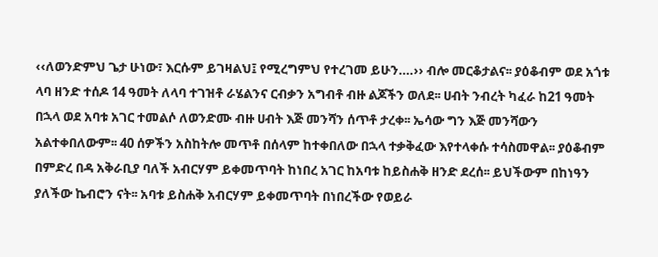‹‹ለወንድምህ ጌታ ሁነው፣ እርሱም ይገዛልህ፤ የሚረግምህ የተረገመ ይሁን….›› ብሎ መርቆታልና፡፡ ያዕቆብም ወደ አጎቱ ላባ ዘንድ ተሰዶ 14 ዓመት ለላባ ተገዝቶ ራሄልንና ርብቃን አግብቶ ብዙ ልጆችን ወለደ፡፡ ሀብት ንብረት ካፈራ ከ21 ዓመት በኋላ ወደ አባቱ አገር ተመልሶ ለወንድሙ ብዙ ሀብት እጅ መንሻን ሰጥቶ ታረቀ፡፡ ኤሳው ግን እጅ መንሻውን አልተቀበለውም፡፡ 40 ሰዎችን አስከትሎ መጥቶ በሰላም ከተቀበለው በኋላ ተቃቅፈው እየተላቀሱ ተሳስመዋል፡፡ ያዕቆብም በምድረ በዳ አቅራቢያ ባለች አብርሃም ይቀመጥባት ከነበረ አገር ከአባቱ ከይስሐቅ ዘንድ ደረሰ፡፡ ይህችውም በከነዓን ያለችው ኬብሮን ናት፡፡ አባቱ ይስሐቅ አብርሃም ይቀመጥባት በነበረችው የወይራ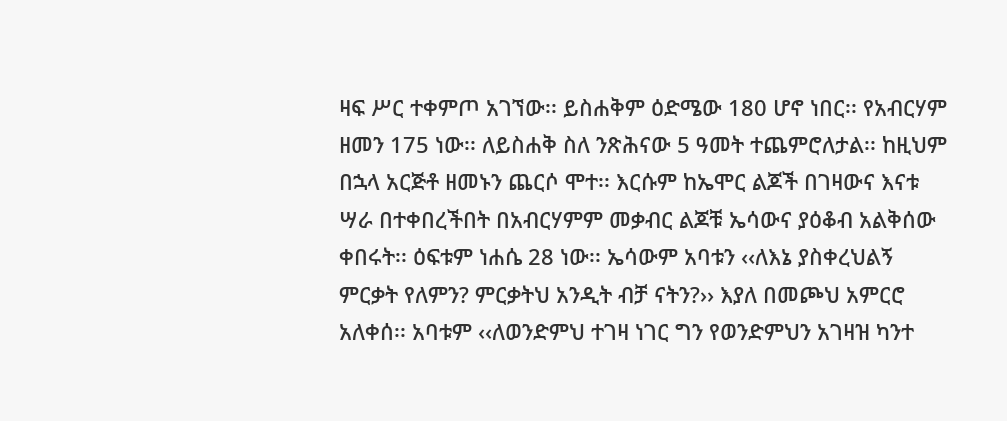ዛፍ ሥር ተቀምጦ አገኘው፡፡ ይስሐቅም ዕድሜው 180 ሆኖ ነበር፡፡ የአብርሃም ዘመን 175 ነው፡፡ ለይስሐቅ ስለ ንጽሕናው 5 ዓመት ተጨምሮለታል፡፡ ከዚህም በኋላ አርጅቶ ዘመኑን ጨርሶ ሞተ፡፡ እርሱም ከኤሞር ልጆች በገዛውና እናቱ ሣራ በተቀበረችበት በአብርሃምም መቃብር ልጆቹ ኤሳውና ያዕቆብ አልቅሰው ቀበሩት፡፡ ዕፍቱም ነሐሴ 28 ነው፡፡ ኤሳውም አባቱን ‹‹ለእኔ ያስቀረህልኝ ምርቃት የለምን? ምርቃትህ አንዲት ብቻ ናትን?›› እያለ በመጮህ አምርሮ አለቀሰ፡፡ አባቱም ‹‹ለወንድምህ ተገዛ ነገር ግን የወንድምህን አገዛዝ ካንተ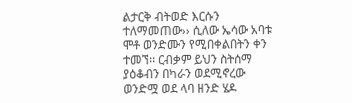ልታርቅ ብትወድ እርሱን ተለማመጠው›› ሲለው ኤሳው አባቱ ሞቶ ወንድሙን የሚበቀልበትን ቀን ተመኘ፡፡ ርብቃም ይህን ስትሰማ ያዕቆብን በካራን ወደሚኖረው ወንድሟ ወደ ላባ ዘንድ ሄዶ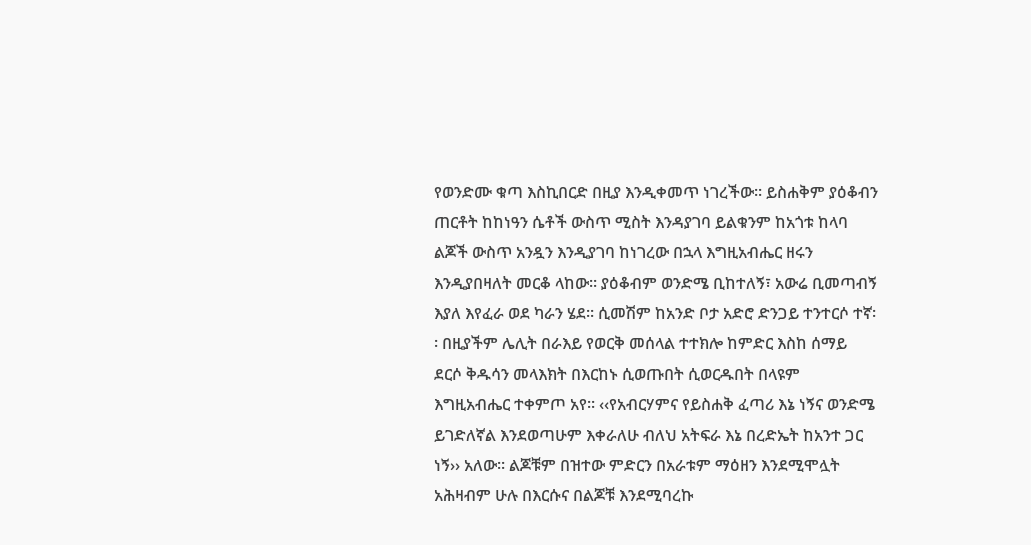የወንድሙ ቁጣ እስኪበርድ በዚያ እንዲቀመጥ ነገረችው፡፡ ይስሐቅም ያዕቆብን ጠርቶት ከከነዓን ሴቶች ውስጥ ሚስት እንዳያገባ ይልቁንም ከአጎቱ ከላባ ልጆች ውስጥ አንዷን እንዲያገባ ከነገረው በኋላ እግዚአብሔር ዘሩን እንዲያበዛለት መርቆ ላከው፡፡ ያዕቆብም ወንድሜ ቢከተለኝ፣ አውሬ ቢመጣብኝ እያለ እየፈራ ወደ ካራን ሄደ፡፡ ሲመሽም ከአንድ ቦታ አድሮ ድንጋይ ተንተርሶ ተኛ፡፡ በዚያችም ሌሊት በራእይ የወርቅ መሰላል ተተክሎ ከምድር እስከ ሰማይ ደርሶ ቅዱሳን መላእክት በእርከኑ ሲወጡበት ሲወርዱበት በላዩም እግዚአብሔር ተቀምጦ አየ፡፡ ‹‹የአብርሃምና የይስሐቅ ፈጣሪ እኔ ነኝና ወንድሜ ይገድለኛል እንደወጣሁም እቀራለሁ ብለህ አትፍራ እኔ በረድኤት ከአንተ ጋር ነኝ›› አለው፡፡ ልጆቹም በዝተው ምድርን በአራቱም ማዕዘን እንደሚሞሏት አሕዛብም ሁሉ በእርሱና በልጆቹ እንደሚባረኩ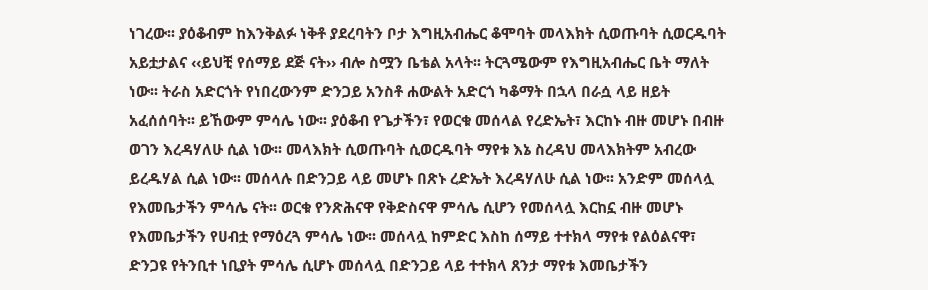ነገረው፡፡ ያዕቆብም ከእንቅልፉ ነቅቶ ያደረባትን ቦታ እግዚአብሔር ቆሞባት መላእክት ሲወጡባት ሲወርዱባት አይቷታልና ‹‹ይህቺ የሰማይ ደጅ ናት›› ብሎ ስሟን ቤቴል አላት፡፡ ትርጓሜውም የእግዚአብሔር ቤት ማለት ነው፡፡ ትራስ አድርጎት የነበረውንም ድንጋይ አንስቶ ሐውልት አድርጎ ካቆማት በኋላ በራሷ ላይ ዘይት አፈሰሰባት፡፡ ይኸውም ምሳሌ ነው፡፡ ያዕቆብ የጌታችን፣ የወርቁ መሰላል የረድኤት፣ እርከኑ ብዙ መሆኑ በብዙ ወገን እረዳሃለሁ ሲል ነው፡፡ መላእክት ሲወጡባት ሲወርዱባት ማየቱ እኔ ስረዳህ መላእክትም አብረው ይረዱሃል ሲል ነው፡፡ መሰላሉ በድንጋይ ላይ መሆኑ በጽኑ ረድኤት እረዳሃለሁ ሲል ነው፡፡ አንድም መሰላሏ የእመቤታችን ምሳሌ ናት፡፡ ወርቁ የንጽሕናዋ የቅድስናዋ ምሳሌ ሲሆን የመሰላሏ እርከኗ ብዙ መሆኑ የእመቤታችን የሀብቷ የማዕረጓ ምሳሌ ነው፡፡ መሰላሏ ከምድር እስከ ሰማይ ተተክላ ማየቱ የልዕልናዋ፣ ድንጋዩ የትንቢተ ነቢያት ምሳሌ ሲሆኑ መሰላሏ በድንጋይ ላይ ተተክላ ጸንታ ማየቱ እመቤታችን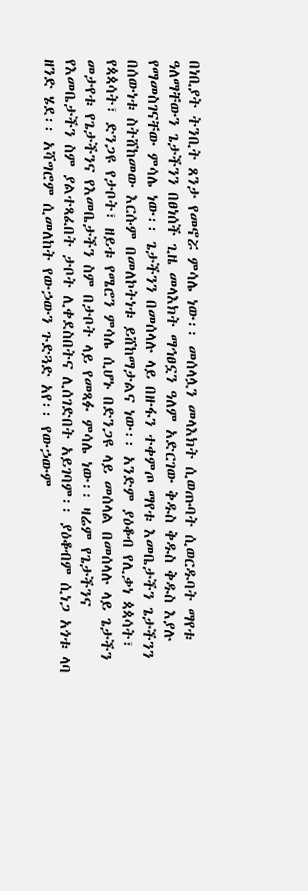በነቢያት ትንቢት ጸንታ የመኖሯ ምሳሌ ነው፡፡ መሰላሏን መላእክት ሲወጡባት ሲወርዱባት ማየቱ ዓለማቸውን ጌታችንን በፀነሰች ጊዜ መላእክት ማኅፀኗን ዓለም አድርገው ቅዱስ ቅዱስ ቅዱስ እያሉ የማመስገናቸው ምሳሌ ነው፡፡ ጌታችንን በመሰላሉ ላይ በዙፋን ተቀምጦ ማየቱ እመቤታችን ጌታችንን በሰውነቱ ስትሸከመው እርሱም በመለኮትነቱ ይሸከማታልና ነው፡፡ አንድም ያዕቆብ የሊቃነ ጳጳሳት፣ የጳጳሳት፣ ድንጋዩ የታቦት፣ ዘይቱ የሜሮን ምሳሌ ሲሆኑ በድንጋዩ ላይ መሰላል በመሰላሉ ላይ ጌታችን መታየቱ የጌታችንና የእመቤታችን ስም በታቦት ላይ የመጻፉ ምሳሌ ነው፡፡ ዛሬም የጌታችንና የእመቤታችን ስም ያልተጻፈበት ታቦት ሊቀደስበትና ሊሰገድበት አይገባም፡፡ ያዕቆብም ሲነጋ አጎቱ ላባ ዘንድ ሄደ፡፡ አሻግሮም ሲመለከት የውኃውን ጉድጓድ አየ፡፡ የውኃውም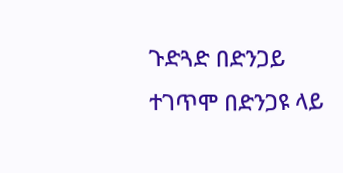ጉድጓድ በድንጋይ ተገጥሞ በድንጋዩ ላይ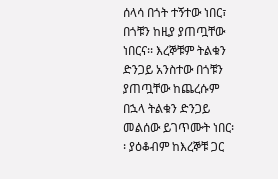ሰላሳ በጎት ተኝተው ነበር፣ በጎቹን ከዚያ ያጠጧቸው ነበርና፡፡ እረኞቹም ትልቁን ድንጋይ አንስተው በጎቹን ያጠጧቸው ከጨረሱም በኋላ ትልቁን ድንጋይ መልሰው ይገጥሙት ነበር፡፡ ያዕቆብም ከእረኞቹ ጋር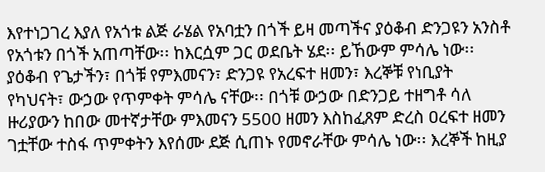እየተነጋገረ እያለ የአጎቱ ልጅ ራሄል የአባቷን በጎች ይዛ መጣችና ያዕቆብ ድንጋዩን አንስቶ የአጎቱን በጎች አጠጣቸው፡፡ ከእርሷም ጋር ወደቤት ሄደ፡፡ ይኸውም ምሳሌ ነው፡፡ ያዕቆብ የጌታችን፣ በጎቹ የምእመናን፣ ድንጋዩ የአረፍተ ዘመን፣ እረኞቹ የነቢያት የካህናት፣ ውኃው የጥምቀት ምሳሌ ናቸው፡፡ በጎቹ ውኃው በድንጋይ ተዘግቶ ሳለ ዙሪያውን ከበው መተኛታቸው ምእመናን 5500 ዘመን እስከፈጸም ድረስ ዐረፍተ ዘመን ገቷቸው ተስፋ ጥምቀትን እየሰሙ ደጅ ሲጠኑ የመኖራቸው ምሳሌ ነው፡፡ እረኞች ከዚያ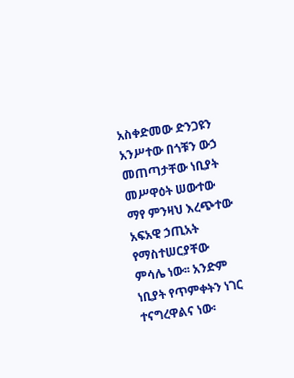አስቀድመው ድንጋዩን አንሥተው በጎቹን ውኃ መጠጣታቸው ነቢያት መሥዋዕት ሠውተው ማየ ምንዛህ እረጭተው አፍአዊ ኃጢአት የማስተሠርያቸው ምሳሌ ነው፡፡ አንድም ነቢያት የጥምቀትን ነገር ተናግረዋልና ነው፡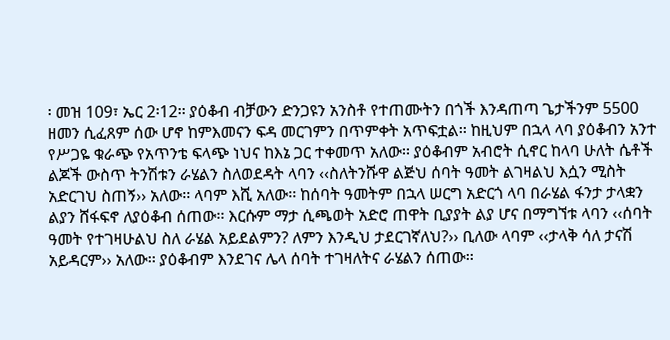፡ መዝ 109፣ ኤር 2፡12፡፡ ያዕቆብ ብቻውን ድንጋዩን አንስቶ የተጠሙትን በጎች እንዳጠጣ ጌታችንም 5500 ዘመን ሲፈጸም ሰው ሆኖ ከምእመናን ፍዳ መርገምን በጥምቀት አጥፍቷል፡፡ ከዚህም በኋላ ላባ ያዕቆብን አንተ የሥጋዬ ቁራጭ የአጥንቴ ፍላጭ ነህና ከእኔ ጋር ተቀመጥ አለው፡፡ ያዕቆብም አብሮት ሲኖር ከላባ ሁለት ሴቶች ልጆች ውስጥ ትንሽቱን ራሄልን ስለወደዳት ላባን ‹‹ስለትንሹዋ ልጅህ ሰባት ዓመት ልገዛልህ እሷን ሚስት አድርገህ ስጠኝ›› አለው፡፡ ላባም እሺ አለው፡፡ ከሰባት ዓመትም በኋላ ሠርግ አድርጎ ላባ በራሄል ፋንታ ታላቋን ልያን ሸፋፍኖ ለያዕቆብ ሰጠው፡፡ እርሱም ማታ ሲጫወት አድሮ ጠዋት ቢያያት ልያ ሆና በማግኘቱ ላባን ‹‹ሰባት ዓመት የተገዛሁልህ ስለ ራሄል አይደልምን? ለምን እንዲህ ታደርገኛለህ?›› ቢለው ላባም ‹‹ታላቅ ሳለ ታናሽ አይዳርም›› አለው፡፡ ያዕቆብም እንደገና ሌላ ሰባት ተገዛለትና ራሄልን ሰጠው፡፡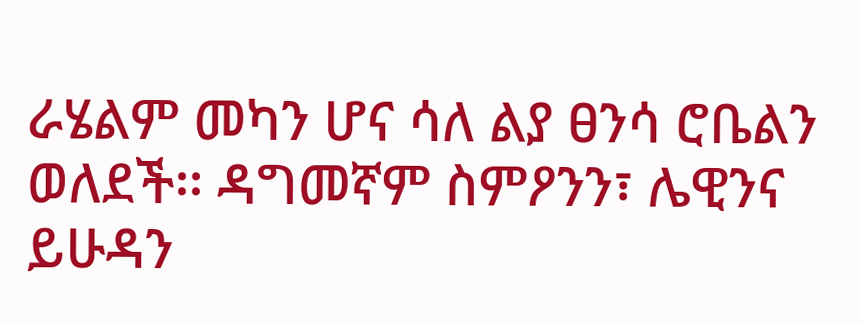ራሄልም መካን ሆና ሳለ ልያ ፀንሳ ሮቤልን ወለደች፡፡ ዳግመኛም ስምዖንን፣ ሌዊንና ይሁዳን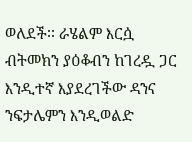ወለደች፡፡ ራሄልም እርሷ ብትመክን ያዕቆብን ከገረዷ ጋር እንዲተኛ እያደረገችው ዳንና ንፍታሌምን እንዲወልድ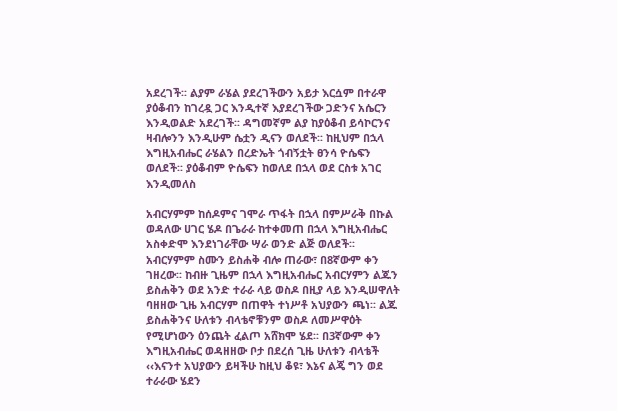አደረገች፡፡ ልያም ራሄል ያደረገችውን አይታ እርሷም በተራዋ ያዕቆብን ከገረዷ ጋር እንዲተኛ እያደረገችው ጋድንና አሴርን እንዲወልድ አደረገች፡፡ ዳግመኛም ልያ ከያዕቆብ ይሳኮርንና ዛብሎንን እንዲሁም ሴቷን ዲናን ወለደች፡፡ ከዚህም በኋላ እግዚአብሔር ራሄልን በረድኤት ጎብኝቷት ፀንሳ ዮሴፍን ወለደች፡፡ ያዕቆብም ዮሴፍን ከወለደ በኋላ ወደ ርስቱ አገር እንዲመለስ

አብርሃምም ከሰዶምና ገሞራ ጥፋት በኋላ በምሥራቅ በኩል ወዳለው ሀገር ሄዶ በጌራራ ከተቀመጠ በኋላ እግዚአብሔር አስቀድሞ እንደነገራቸው ሣራ ወንድ ልጅ ወለደች፡፡ አብርሃምም ስሙን ይስሐቅ ብሎ ጠራው፣ በ8ኛውም ቀን ገዘረው፡፡ ከብዙ ጊዜም በኋላ እግዚአብሔር አብርሃምን ልጁን ይስሐቅን ወደ አንድ ተራራ ላይ ወስዶ በዚያ ላይ እንዲሠዋለት ባዘዘው ጊዜ አብርሃም በጠዋት ተነሥቶ አህያውን ጫነ፡፡ ልጁ ይስሐቅንና ሁለቱን ብላቴኖቹንም ወስዶ ለመሥዋዕት የሚሆነውን ዕንጨት ፈልጦ አሸክሞ ሄደ፡፡ በ3ኛውም ቀን እግዚአብሔር ወዳዘዘው ቦታ በደረሰ ጊዜ ሁለቱን ብላቴች ‹‹እናንተ አህያውን ይዛችሁ ከዚህ ቆዩ፣ እኔና ልጄ ግን ወደ ተራራው ሄደን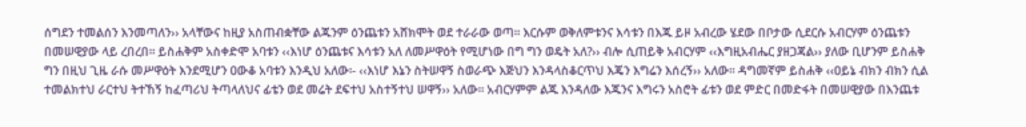ሰግደን ተመልሰን እንመጣለን›› አላቸውና ከዚያ አስጠብቋቸው ልጁንም ዕንጨቱን አሸክሞት ወደ ተራራው ወጣ፡፡ እርሱም ወቅለምቱንና እሳቱን በእጁ ይዞ አብረው ሄደው በቦታው ሲደርሱ አብርሃም ዕንጨቱን በመሠዊያው ላይ ረበረበ፡፡ ይስሐቅም አስቀድሞ አባቱን ‹‹እነሆ ዕንጨቱና እሳቱን አለ ለመሥዋዕት የሚሆነው በግ ግን ወዴት አለ?›› ብሎ ሲጠይቅ አብርሃም ‹‹እግዚአብሔር ያዘጋጃል›› ያለው ቢሆንም ይስሐቅ ግን በዚህ ጊዜ ራሱ መሥዋዕት እንደሚሆን ዐውቆ አባቱን እንዲህ አለው፡- ‹‹እነሆ እኔን ስትሠዋኝ ስወራጭ እጅህን እንዳላስቆርጥህ እጄን እግሬን እሰረኝ›› አለው፡፡ ዳግመኛም ይስሐቅ ‹‹ዐይኔ ብክን ብክን ሲል ተመልክተህ ራርተህ ትተኸኝ ከፈጣሪህ ትጣላለህና ፊቴን ወደ መሬት ደፍተህ አስተኝተህ ሠዋኝ›› አለው፡፡ አብርሃምም ልጁ እንዳለው እጁንና እግሩን አስሮት ፊቱን ወደ ምድር በመድፋት በመሠዊያው በእንጨቱ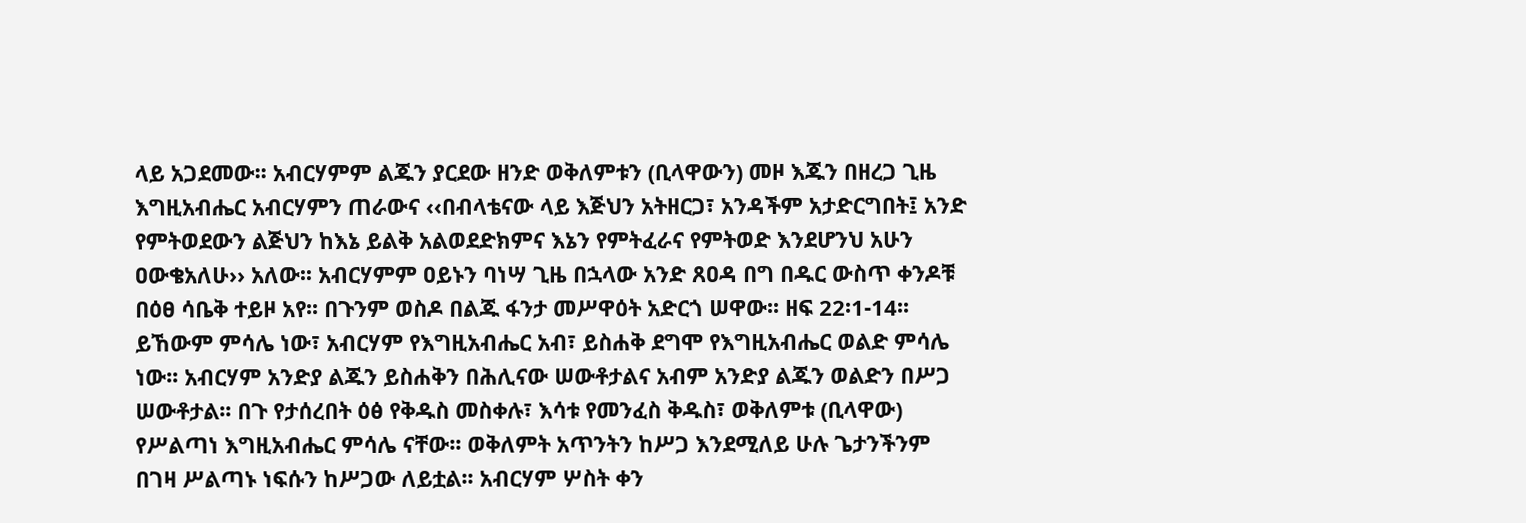ላይ አጋደመው፡፡ አብርሃምም ልጁን ያርደው ዘንድ ወቅለምቱን (ቢላዋውን) መዞ እጁን በዘረጋ ጊዜ እግዚአብሔር አብርሃምን ጠራውና ‹‹በብላቴናው ላይ እጅህን አትዘርጋ፣ አንዳችም አታድርግበት፤ አንድ የምትወደውን ልጅህን ከእኔ ይልቅ አልወደድክምና እኔን የምትፈራና የምትወድ እንደሆንህ አሁን ዐውቄአለሁ›› አለው፡፡ አብርሃምም ዐይኑን ባነሣ ጊዜ በኋላው አንድ ጸዐዳ በግ በዱር ውስጥ ቀንዶቹ በዕፀ ሳቤቅ ተይዞ አየ፡፡ በጉንም ወስዶ በልጁ ፋንታ መሥዋዕት አድርጎ ሠዋው፡፡ ዘፍ 22፡1-14፡፡ ይኸውም ምሳሌ ነው፣ አብርሃም የእግዚአብሔር አብ፣ ይስሐቅ ደግሞ የእግዚአብሔር ወልድ ምሳሌ ነው፡፡ አብርሃም አንድያ ልጁን ይስሐቅን በሕሊናው ሠውቶታልና አብም አንድያ ልጁን ወልድን በሥጋ ሠውቶታል፡፡ በጉ የታሰረበት ዕፅ የቅዱስ መስቀሉ፣ እሳቱ የመንፈስ ቅዱስ፣ ወቅለምቱ (ቢላዋው) የሥልጣነ እግዚአብሔር ምሳሌ ናቸው፡፡ ወቅለምት አጥንትን ከሥጋ እንደሚለይ ሁሉ ጌታንችንም በገዛ ሥልጣኑ ነፍሱን ከሥጋው ለይቷል፡፡ አብርሃም ሦስት ቀን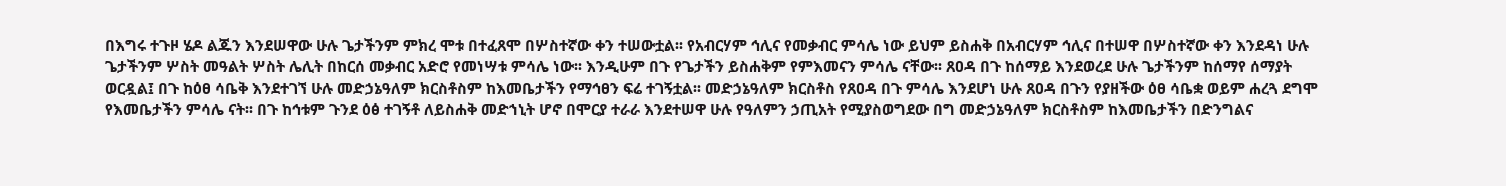በእግሩ ተጉዞ ሄዶ ልጁን እንደሠዋው ሁሉ ጌታችንም ምክረ ሞቱ በተፈጸሞ በሦስተኛው ቀን ተሠውቷል፡፡ የአብርሃም ኅሊና የመቃብር ምሳሌ ነው ይህም ይስሐቅ በአብርሃም ኅሊና በተሠዋ በሦስተኛው ቀን እንደዳነ ሁሉ ጌታችንም ሦስት መዓልት ሦስት ሌሊት በከርሰ መቃብር አድሮ የመነሣቱ ምሳሌ ነው፡፡ እንዲሁም በጉ የጌታችን ይስሐቅም የምእመናን ምሳሌ ናቸው፡፡ ጸዐዳ በጉ ከሰማይ እንደወረደ ሁሉ ጌታችንም ከሰማየ ሰማያት ወርዷል፤ በጉ ከዕፀ ሳቤቅ እንደተገኘ ሁሉ መድኃኔዓለም ክርስቶስም ከእመቤታችን የማኅፀን ፍሬ ተገኝቷል፡፡ መድኃኔዓለም ክርስቶስ የጸዐዳ በጉ ምሳሌ እንደሆነ ሁሉ ጸዐዳ በጉን የያዘችው ዕፀ ሳቤቋ ወይም ሐረጓ ደግሞ የእመቤታችን ምሳሌ ናት፡፡ በጉ ከኅቱም ጉንደ ዕፅ ተገኝቶ ለይስሐቅ መድኀኒት ሆኖ በሞርያ ተራራ እንደተሠዋ ሁሉ የዓለምን ኃጢአት የሚያስወግደው በግ መድኃኔዓለም ክርስቶስም ከእመቤታችን በድንግልና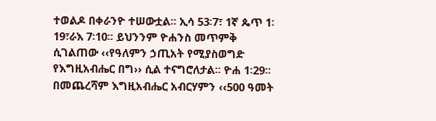ተወልዶ በቀራንዮ ተሠውቷል፡፡ ኢሳ 53፡7፣ 1ኛ ጴጥ 1፡19፣ራእ 7፡10፡፡ ይህንንም ዮሐንስ መጥምቅ ሲገልጠው ‹‹የዓለምን ኃጢአት የሚያስወግድ የእግዚአብሔር በግ›› ሲል ተናግሮለታል፡፡ ዮሐ 1፡29፡፡ በመጨረሻም እግዚአብሔር አብርሃምን ‹‹500 ዓመት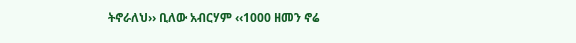ትኖራለህ›› ቢለው አብርሃም ‹‹1000 ዘመን ኖሬ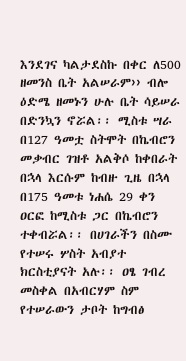እንደገና ካልታደስኩ በቀር ለ500 ዘመንስ ቤት አልሠራም›› ብሎ ዕድሜ ዘመኑን ሁሉ ቤት ሳይሠራ በድንኳን ኖሯል፡፡ ሚስቱ ሣራ በ127 ዓመቷ ስትሞት በኬብሮን መቃብር ገዝቶ አልቅሶ ከቀበራት በኋላ እርሱም ከብዙ ጊዜ በኋላ በ175 ዓመቱ ነሐሴ 29 ቀን ዐርፎ ከሚስቱ ጋር በኬብሮን ተቀብሯል፡፡ በሀገራችን በስሙ የተሠሩ ሦስት አብያተ ክርስቲያናት አሉ፡፡ ዐፄ ገብረ መስቀል በአብርሃም ስም የተሠራውን ታቦት ከግብፅ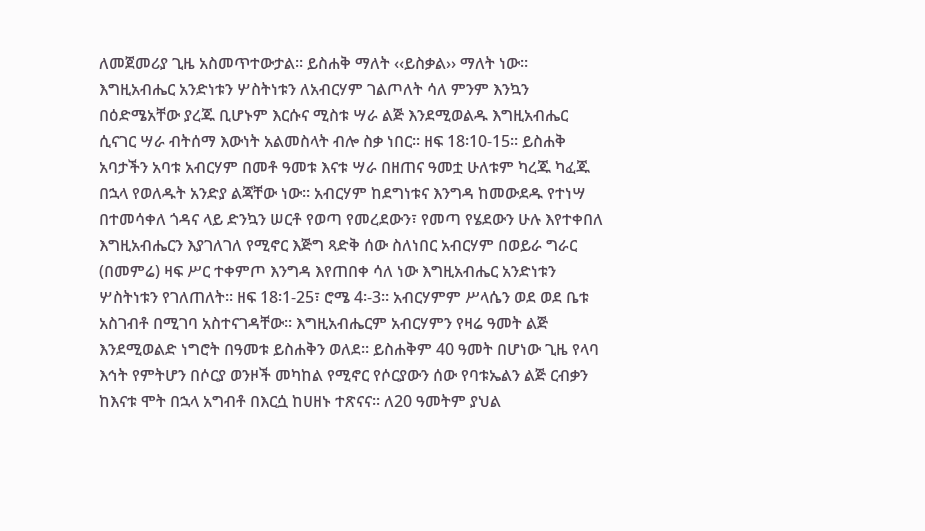ለመጀመሪያ ጊዜ አስመጥተውታል፡፡ ይስሐቅ ማለት ‹‹ይስቃል›› ማለት ነው፡፡ እግዚአብሔር አንድነቱን ሦስትነቱን ለአብርሃም ገልጦለት ሳለ ምንም እንኳን በዕድሜአቸው ያረጁ ቢሆኑም እርሱና ሚስቱ ሣራ ልጅ እንደሚወልዱ እግዚአብሔር ሲናገር ሣራ ብትሰማ እውነት አልመስላት ብሎ ስቃ ነበር፡፡ ዘፍ 18፡10-15፡፡ ይስሐቅ አባታችን አባቱ አብርሃም በመቶ ዓመቱ እናቱ ሣራ በዘጠና ዓመቷ ሁለቱም ካረጁ ካፈጁ በኋላ የወለዱት አንድያ ልጃቸው ነው፡፡ አብርሃም ከደግነቱና እንግዳ ከመውደዱ የተነሣ በተመሳቀለ ጎዳና ላይ ድንኳን ሠርቶ የወጣ የመረደውን፣ የመጣ የሄደውን ሁሉ እየተቀበለ እግዚአብሔርን እያገለገለ የሚኖር እጅግ ጻድቅ ሰው ስለነበር አብርሃም በወይራ ግራር (በመምሬ) ዛፍ ሥር ተቀምጦ እንግዳ እየጠበቀ ሳለ ነው እግዚአብሔር አንድነቱን ሦስትነቱን የገለጠለት፡፡ ዘፍ 18፡1-25፣ ሮሜ 4፡-3፡፡ አብርሃምም ሥላሴን ወደ ወደ ቤቱ አስገብቶ በሚገባ አስተናገዳቸው፡፡ እግዚአብሔርም አብርሃምን የዛሬ ዓመት ልጅ እንደሚወልድ ነግሮት በዓመቱ ይስሐቅን ወለደ፡፡ ይስሐቅም 40 ዓመት በሆነው ጊዜ የላባ እኅት የምትሆን በሶርያ ወንዞች መካከል የሚኖር የሶርያውን ሰው የባቱኤልን ልጅ ርብቃን ከእናቱ ሞት በኋላ አግብቶ በእርሷ ከሀዘኑ ተጽናና፡፡ ለ20 ዓመትም ያህል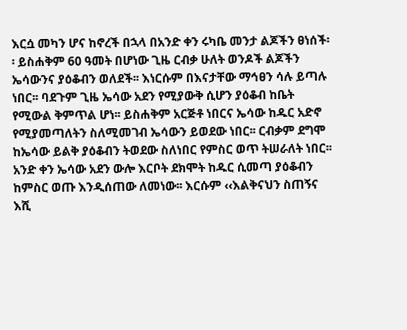እርሷ መካን ሆና ከኖረች በኋላ በአንድ ቀን ሩካቤ መንታ ልጆችን ፀነሰች፡፡ ይስሐቅም 60 ዓመት በሆነው ጊዜ ርብቃ ሁለት ወንዶች ልጆችን ኤሳውንና ያዕቆብን ወለደች፡፡ እነርሱም በእናታቸው ማኅፀን ሳሉ ይጣሉ ነበር፡፡ ባደጉም ጊዜ ኤሳው አደን የሚያውቅ ሲሆን ያዕቆብ ከቤት የሚውል ቅምጥል ሆነ፡፡ ይስሐቅም አርጅቶ ነበርና ኤሳው ከዱር አድኖ የሚያመጣለትን ስለሚመገብ ኤሳውን ይወደው ነበር፡፡ ርብቃም ደግሞ ከኤሳው ይልቅ ያዕቆብን ትወደው ስለነበር የምስር ወጥ ትሠራለት ነበር፡፡ አንድ ቀን ኤሳው አደን ውሎ እርቦት ደክሞት ከዱር ሲመጣ ያዕቆብን ከምስር ወጡ እንዲሰጠው ለመነው፡፡ እርሱም ‹‹እልቅናህን ስጠኝና እሺ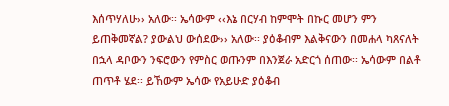እሰጥሃለሁ›› አለው፡፡ ኤሳውም ‹‹እኔ በርሃብ ከምሞት በኩር መሆን ምን ይጠቅመኛል? ያውልህ ውሰደው›› አለው፡፡ ያዕቆብም እልቅናውን በመሐላ ካጸናለት በኋላ ዳቦውን ንፍሮውን የምስር ወጡንም በእንጀራ አድርጎ ሰጠው፡፡ ኤሳውም በልቶ ጠጥቶ ሄደ፡፡ ይኸውም ኤሳው የአይሁድ ያዕቆብ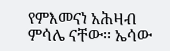የምእመናነ አሕዛብ ምሳሌ ናቸው፡፡ ኤሳው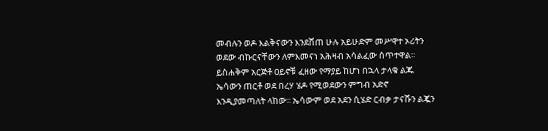መብሉን ወዶ እልቅናውን እንደሸጠ ሁሉ አይሁድም መሥዋተ ኦሪትን ወደው ብኩርናቸውን ለምእመናነ አሕዛብ አሳልፈው ሰጥተዋል፡፡ ይስሐቅም አርጅቶ ዐይኖቹ ፈዘው የማያይ ከሆነ በኋላ ታላቁ ልጁ ኤሳውን ጠርቶ ወደ በረሃ ሄዶ የሚወደውን ምግብ አድኖ እንዲያመጣለት ላከው፡፡ ኤሳውም ወደ አደን ሲሄድ ርብቃ ታናሹን ልጇን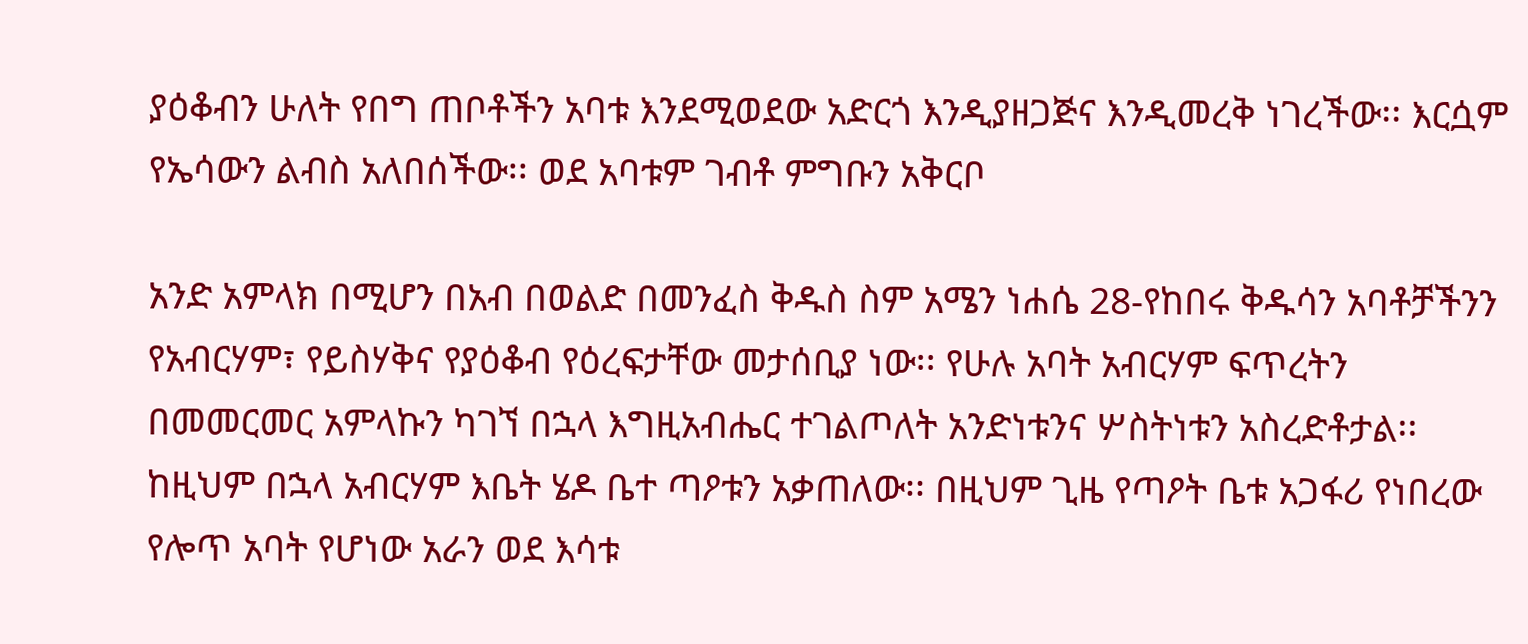ያዕቆብን ሁለት የበግ ጠቦቶችን አባቱ እንደሚወደው አድርጎ እንዲያዘጋጅና እንዲመረቅ ነገረችው፡፡ እርሷም የኤሳውን ልብስ አለበሰችው፡፡ ወደ አባቱም ገብቶ ምግቡን አቅርቦ

አንድ አምላክ በሚሆን በአብ በወልድ በመንፈስ ቅዱስ ስም አሜን ነሐሴ 28-የከበሩ ቅዱሳን አባቶቻችንን የአብርሃም፣ የይስሃቅና የያዕቆብ የዕረፍታቸው መታሰቢያ ነው፡፡ የሁሉ አባት አብርሃም ፍጥረትን በመመርመር አምላኩን ካገኘ በኋላ እግዚአብሔር ተገልጦለት አንድነቱንና ሦስትነቱን አስረድቶታል፡፡ ከዚህም በኋላ አብርሃም እቤት ሄዶ ቤተ ጣዖቱን አቃጠለው፡፡ በዚህም ጊዜ የጣዖት ቤቱ አጋፋሪ የነበረው የሎጥ አባት የሆነው አራን ወደ እሳቱ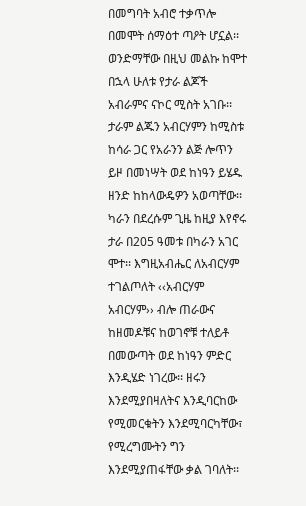በመግባት አብሮ ተቃጥሎ በመሞት ሰማዕተ ጣዖት ሆኗል፡፡ ወንድማቸው በዚህ መልኩ ከሞተ በኋላ ሁለቱ የታራ ልጆች አብራምና ናኮር ሚስት አገቡ፡፡ ታራም ልጁን አብርሃምን ከሚስቱ ከሳራ ጋር የአራንን ልጅ ሎጥን ይዞ በመነሣት ወደ ከነዓን ይሄዱ ዘንድ ከከላውዴዎን አወጣቸው፡፡ ካራን በደረሱም ጊዜ ከዚያ እየኖሩ ታራ በ205 ዓመቱ በካራን አገር ሞተ፡፡ እግዚአብሔር ለአብርሃም ተገልጦለት ‹‹አብርሃም አብርሃም›› ብሎ ጠራውና ከዘመዶቹና ከወገኖቹ ተለይቶ በመውጣት ወደ ከነዓን ምድር እንዲሄድ ነገረው፡፡ ዘሩን እንደሚያበዛለትና እንዲባርከው የሚመርቁትን እንደሚባርካቸው፣ የሚረግሙትን ግን እንደሚያጠፋቸው ቃል ገባለት፡፡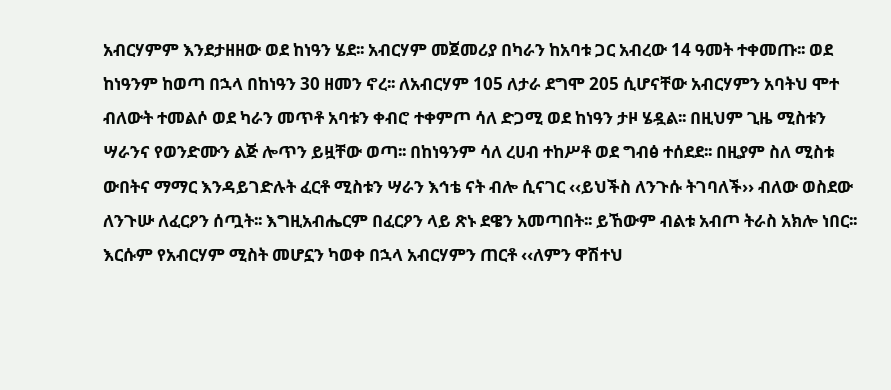አብርሃምም እንደታዘዘው ወደ ከነዓን ሄደ፡፡ አብርሃም መጀመሪያ በካራን ከአባቱ ጋር አብረው 14 ዓመት ተቀመጡ፡፡ ወደ ከነዓንም ከወጣ በኋላ በከነዓን 30 ዘመን ኖረ፡፡ ለአብርሃም 105 ለታራ ደግሞ 205 ሲሆናቸው አብርሃምን አባትህ ሞተ ብለውት ተመልሶ ወደ ካራን መጥቶ አባቱን ቀብሮ ተቀምጦ ሳለ ድጋሚ ወደ ከነዓን ታዞ ሄዷል፡፡ በዚህም ጊዜ ሚስቱን ሣራንና የወንድሙን ልጅ ሎጥን ይዟቸው ወጣ፡፡ በከነዓንም ሳለ ረሀብ ተከሥቶ ወደ ግብፅ ተሰደደ፡፡ በዚያም ስለ ሚስቱ ውበትና ማማር እንዳይገድሉት ፈርቶ ሚስቱን ሣራን እኅቴ ናት ብሎ ሲናገር ‹‹ይህችስ ለንጉሱ ትገባለች›› ብለው ወስደው ለንጉሡ ለፈርዖን ሰጧት፡፡ እግዚአብሔርም በፈርዖን ላይ ጽኑ ደዌን አመጣበት፡፡ ይኸውም ብልቱ አብጦ ትራስ አክሎ ነበር፡፡ እርሱም የአብርሃም ሚስት መሆኗን ካወቀ በኋላ አብርሃምን ጠርቶ ‹‹ለምን ዋሽተህ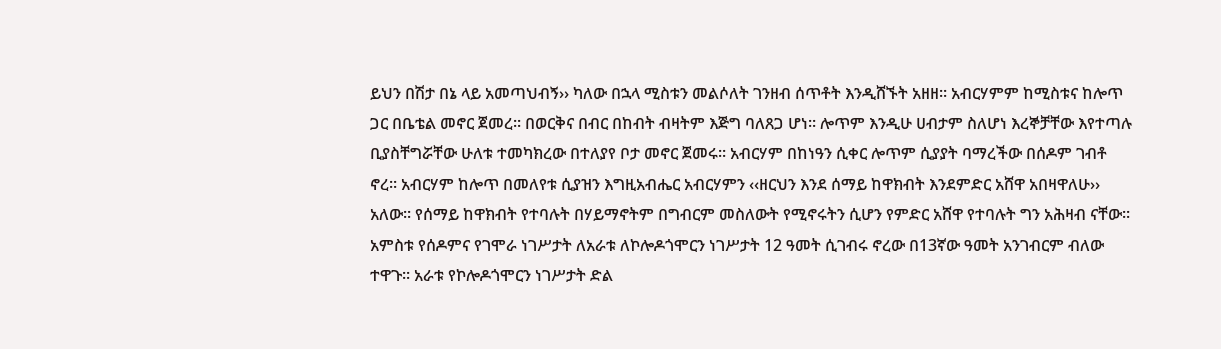ይህን በሽታ በኔ ላይ አመጣህብኝ›› ካለው በኋላ ሚስቱን መልሶለት ገንዘብ ሰጥቶት እንዲሸኙት አዘዘ፡፡ አብርሃምም ከሚስቱና ከሎጥ ጋር በቤቴል መኖር ጀመረ፡፡ በወርቅና በብር በከብት ብዛትም እጅግ ባለጸጋ ሆነ፡፡ ሎጥም እንዲሁ ሀብታም ስለሆነ እረኞቻቸው እየተጣሉ ቢያስቸግሯቸው ሁለቱ ተመካክረው በተለያየ ቦታ መኖር ጀመሩ፡፡ አብርሃም በከነዓን ሲቀር ሎጥም ሲያያት ባማረችው በሰዶም ገብቶ ኖረ፡፡ አብርሃም ከሎጥ በመለየቱ ሲያዝን እግዚአብሔር አብርሃምን ‹‹ዘርህን እንደ ሰማይ ከዋክብት እንደምድር አሸዋ አበዛዋለሁ›› አለው፡፡ የሰማይ ከዋክብት የተባሉት በሃይማኖትም በግብርም መስለውት የሚኖሩትን ሲሆን የምድር አሸዋ የተባሉት ግን አሕዛብ ናቸው፡፡ አምስቱ የሰዶምና የገሞራ ነገሥታት ለአራቱ ለኮሎዶጎሞርን ነገሥታት 12 ዓመት ሲገብሩ ኖረው በ13ኛው ዓመት አንገብርም ብለው ተዋጉ፡፡ አራቱ የኮሎዶጎሞርን ነገሥታት ድል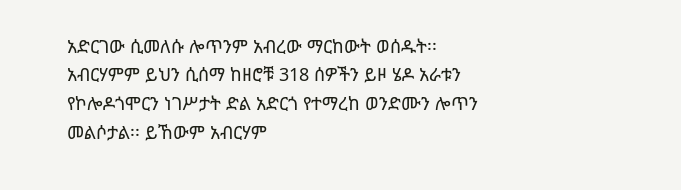አድርገው ሲመለሱ ሎጥንም አብረው ማርከውት ወሰዱት፡፡ አብርሃምም ይህን ሲሰማ ከዘሮቹ 318 ሰዎችን ይዞ ሄዶ አራቱን የኮሎዶጎሞርን ነገሥታት ድል አድርጎ የተማረከ ወንድሙን ሎጥን መልሶታል፡፡ ይኸውም አብርሃም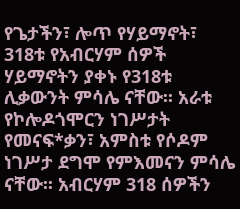የጌታችን፣ ሎጥ የሃይማኖት፣ 318ቱ የአብርሃም ሰዎች ሃይማኖትን ያቀኑ የ318ቱ ሊቃውንት ምሳሌ ናቸው፡፡ አራቱ የኮሎዶጎሞርን ነገሥታት የመናፍ*ቃን፣ አምስቱ የሶዶም ነገሥታ ደግሞ የምእመናን ምሳሌ ናቸው፡፡ አብርሃም 318 ሰዎችን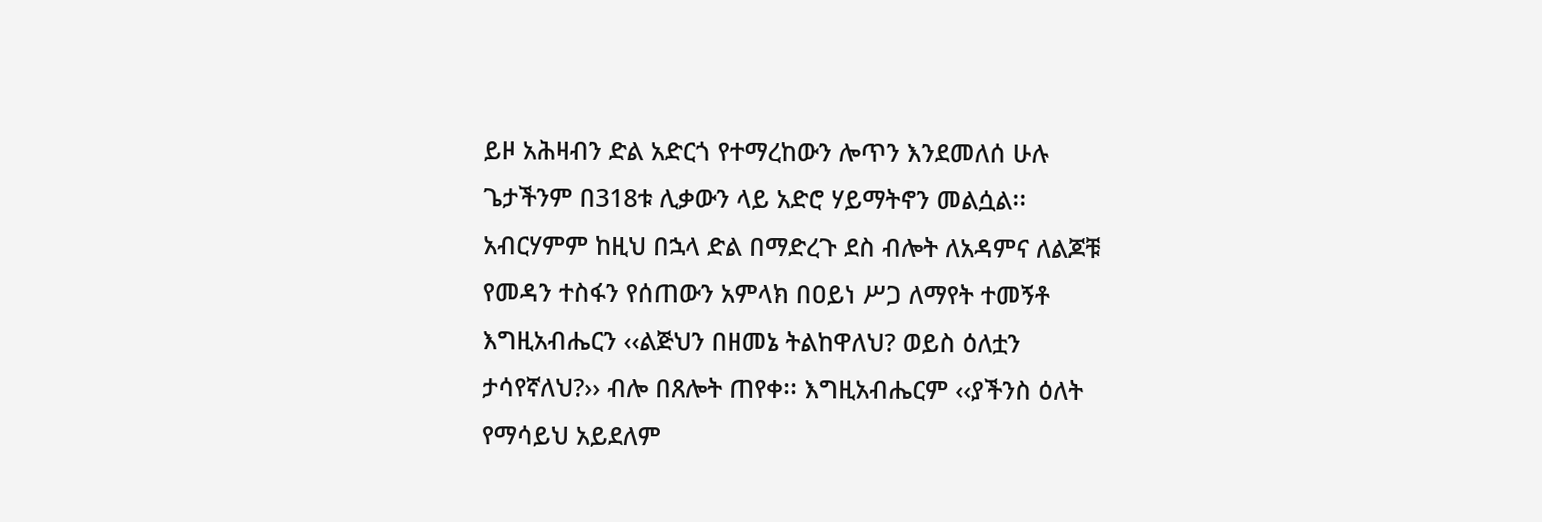ይዞ አሕዛብን ድል አድርጎ የተማረከውን ሎጥን እንደመለሰ ሁሉ ጌታችንም በ318ቱ ሊቃውን ላይ አድሮ ሃይማትኖን መልሷል፡፡ አብርሃምም ከዚህ በኋላ ድል በማድረጉ ደስ ብሎት ለአዳምና ለልጆቹ የመዳን ተስፋን የሰጠውን አምላክ በዐይነ ሥጋ ለማየት ተመኝቶ እግዚአብሔርን ‹‹ልጅህን በዘመኔ ትልከዋለህ? ወይስ ዕለቷን ታሳየኛለህ?›› ብሎ በጸሎት ጠየቀ፡፡ እግዚአብሔርም ‹‹ያችንስ ዕለት የማሳይህ አይደለም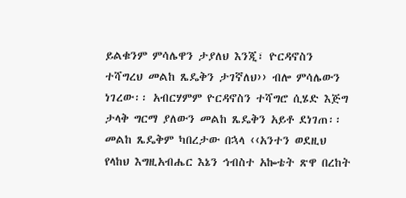ይልቁንም ምሳሌዋን ታያለህ እንጂ፣ ዮርዳኖስን ተሻግረህ መልከ ጼዴቅን ታገኛለህ›› ብሎ ምሳሌውን ነገረው፡፡ አብርሃምም ዮርዳኖስን ተሻግሮ ሲሄድ እጅግ ታላቅ ግርማ ያለውን መልከ ጼዴቅን አይቶ ደነገጠ፡፡ መልከ ጼዴቅም ካበረታው በኋላ ‹‹አንተን ወደዚህ የላከህ እግዚአብሔር እኔን ኅብስተ አኰቴት ጽዋ በረከት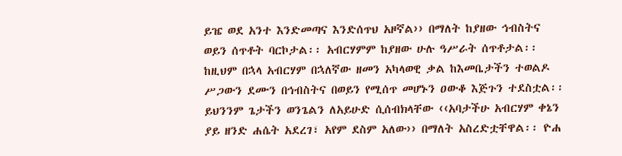ይዤ ወደ አንተ እንድመጣና እንድሰጥህ አዞኛል›› በማለት ከያዘው ኅብስትና ወይን ሰጥቶት ባርኮታል፡፡ አብርሃምም ከያዘው ሁሉ ዓሥራት ሰጥቶታል፡፡ ከዚህም በኋላ አብርሃም በኋለኛው ዘመን አካላወዊ ቃል ከእመቤታችን ተወልዶ ሥጋውን ደሙን በኅብስትና በወይን የሚሰጥ መሆኑን ዐውቆ እጅጉን ተደስቷል፡፡ ይህንንም ጌታችን ወንጌልን ለአይሁድ ሲሰብክላቸው ‹‹አባታችሁ አብርሃም ቀኔን ያይ ዘንድ ሐሴት አደረገ፣ አየም ደስም አለው›› በማለት አስረድቷቸዋል፡፡ ዮሐ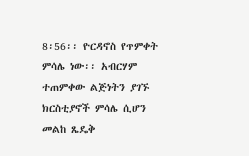8፡56፡፡ ዮርዳኖስ የጥምቀት ምሳሌ ነው፡፡ አብርሃም ተጠምቀው ልጅነትን ያገኙ ክርስቲያኖች ምሳሌ ሲሆን መልከ ጼዴቅ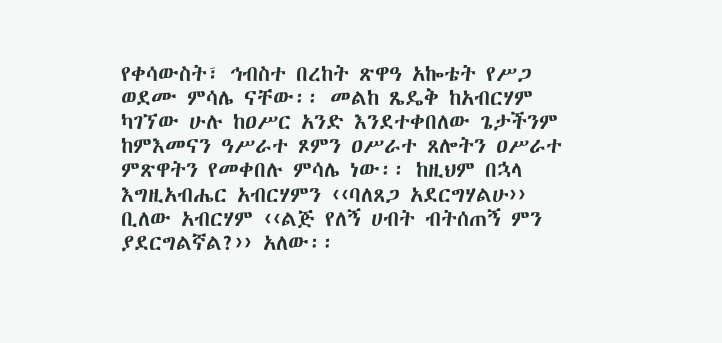የቀሳውስት፣ ኅብስተ በረከት ጽዋዓ አኰቴት የሥጋ ወደሙ ምሳሌ ናቸው፡፡ መልከ ጼዴቅ ከአብርሃም ካገኘው ሁሉ ከዐሥር አንድ እንደተቀበለው ጌታችንም ከምእመናን ዓሥራተ ጾምን ዐሥራተ ጸሎትን ዐሥራተ ምጽዋትን የመቀበሉ ምሳሌ ነው፡፡ ከዚህም በኋላ እግዚአብሔር አብርሃምን ‹‹ባለጸጋ አደርግሃልሁ›› ቢለው አብርሃም ‹‹ልጅ የለኝ ሀብት ብትሰጠኝ ምን ያደርግልኛል?›› አለው፡፡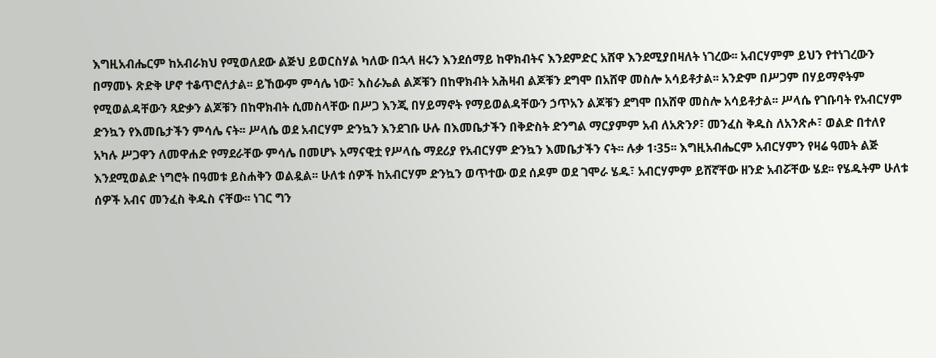እግዚአብሔርም ከአብራክህ የሚወለደው ልጅህ ይወርስሃል ካለው በኋላ ዘሩን እንደሰማይ ከዋክብትና እንደምድር አሸዋ እንደሚያበዛለት ነገረው፡፡ አብርሃምም ይህን የተነገረውን በማመኑ ጽድቅ ሆኖ ተቆጥሮለታል፡፡ ይኸውም ምሳሌ ነው፣ እስራኤል ልጆቹን በከዋክብት አሕዛብ ልጆቹን ደግሞ በአሸዋ መስሎ አሳይቶታል፡፡ አንድም በሥጋም በሃይማኖትም የሚወልዳቸውን ጻድቃን ልጆቹን በከዋክብት ሲመስላቸው በሥጋ እንጂ በሃይማኖት የማይወልዳቸውን ኃጥአን ልጆቹን ደግሞ በአሸዋ መስሎ አሳይቶታል፡፡ ሥላሴ የገቡባት የአብርሃም ድንኳን የእመቤታችን ምሳሌ ናት፡፡ ሥላሴ ወደ አብርሃም ድንኳን እንደገቡ ሁሉ በእመቤታችን በቅድስት ድንግል ማርያምም አብ ለአጽንዖ፣ መንፈስ ቅዱስ ለአንጽሖ፣ ወልድ በተለየ አካሉ ሥጋዋን ለመዋሐድ የማደራቸው ምሳሌ በመሆኑ አማናዊቷ የሥላሴ ማደሪያ የአብርሃም ድንኳን እመቤታችን ናት፡፡ ሉቃ 1፡35፡፡ እግዚአብሔርም አብርሃምን የዛሬ ዓመት ልጅ እንደሚወልድ ነግሮት በዓመቱ ይስሐቅን ወልዷል፡፡ ሁለቱ ሰዎች ከአብርሃም ድንኳን ወጥተው ወደ ሰዶም ወደ ገሞራ ሄዱ፣ አብርሃምም ይሸኛቸው ዘንድ አብሯቸው ሄደ፡፡ የሄዱትም ሁለቱ ሰዎች አብና መንፈስ ቅዱስ ናቸው፡፡ ነገር ግን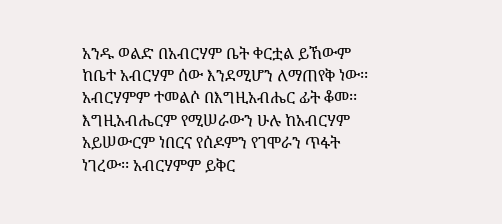አንዱ ወልድ በአብርሃም ቤት ቀርቷል ይኸውም ከቤተ አብርሃም ሰው እንደሚሆን ለማጠየቅ ነው፡፡ አብርሃምም ተመልሶ በእግዚአብሔር ፊት ቆመ፡፡ እግዚአብሔርም የሚሠራውን ሁሉ ከአብርሃም አይሠውርም ነበርና የሰዶምን የገሞራን ጥፋት ነገረው፡፡ አብርሃምም ይቅር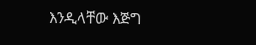እንዲላቸው እጅግ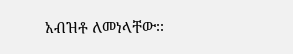አብዝቶ ለመነላቸው፡፡